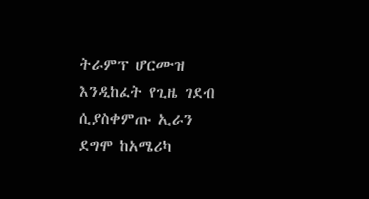ትራምፕ ሆርሙዝ እንዲከፈት የጊዜ ገደብ ሲያስቀምጡ ኢራን ደግሞ ከአሜሪካ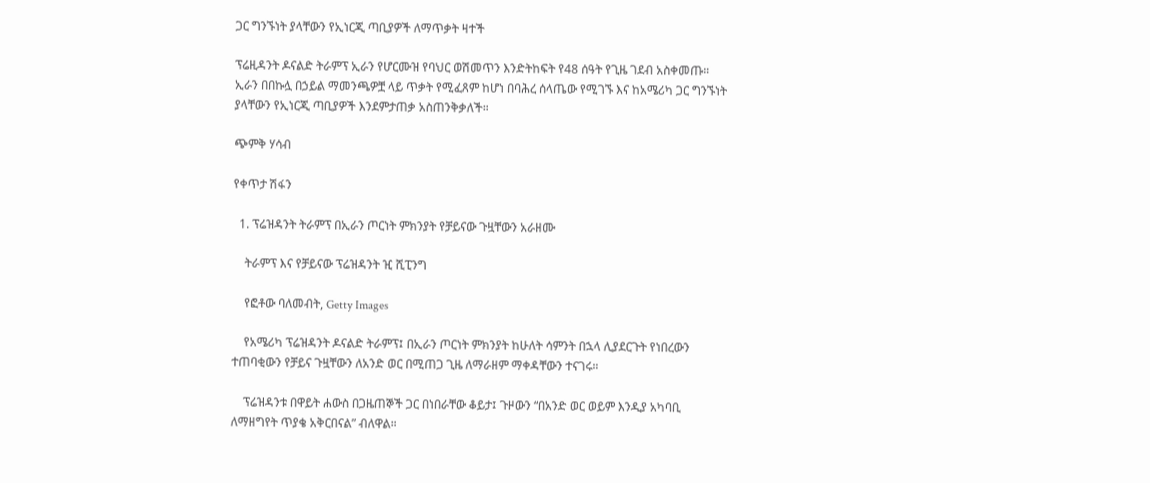ጋር ግንኙነት ያላቸውን የኢነርጂ ጣቢያዎች ለማጥቃት ዛተች

ፕሬዚዳንት ዶናልድ ትራምፕ ኢራን የሆርሙዝ የባህር ወሽመጥን እንድትከፍት የ48 ሰዓት የጊዜ ገደብ አስቀመጡ። ኢራን በበኩሏ በኃይል ማመንጫዎቿ ላይ ጥቃት የሚፈጸም ከሆነ በባሕረ ሰላጤው የሚገኙ እና ከአሜሪካ ጋር ግንኙነት ያላቸውን የኢነርጂ ጣቢያዎች እንደምታጠቃ አስጠንቅቃለች።

ጭምቅ ሃሳብ

የቀጥታ ሽፋን

  1. ፕሬዝዳንት ትራምፕ በኢራን ጦርነት ምክንያት የቻይናው ጉዟቸውን አራዘሙ

    ትራምፕ እና የቻይናው ፕሬዝዳንት ዢ ሺፒንግ

    የፎቶው ባለመብት, Getty Images

    የአሜሪካ ፕሬዝዳንት ዶናልድ ትራምፕ፤ በኢራን ጦርነት ምክንያት ከሁለት ሳምንት በኋላ ሊያደርጉት የነበረውን ተጠባቂውን የቻይና ጉዟቸውን ለአንድ ወር በሚጠጋ ጊዜ ለማራዘም ማቀዳቸውን ተናገሩ።

    ፕሬዝዳንቱ በዋይት ሐውስ በጋዜጠኞች ጋር በነበራቸው ቆይታ፤ ጉዞውን “በአንድ ወር ወይም እንዲያ አካባቢ ለማዘግየት ጥያቄ አቅርበናል” ብለዋል።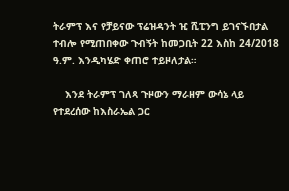ትራምፕ እና የቻይናው ፕሬዝዳንት ዢ ሺፒንግ ይገናኙበታል ተብሎ የሚጠበቀው ጉብኝት ከመጋቢት 22 እስከ 24/2018 ዓ.ም. እንዲካሄድ ቀጠሮ ተይዞለታል።

    እንደ ትራምፕ ገለጻ ጉዞውን ማራዘም ውሳኔ ላይ የተደረሰው ከእስራኤል ጋር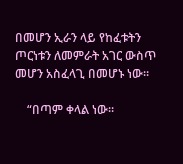በመሆን ኢራን ላይ የከፈቱትን ጦርነቱን ለመምራት አገር ውስጥ መሆን አስፈላጊ በመሆኑ ነው።

    “በጣም ቀላል ነው።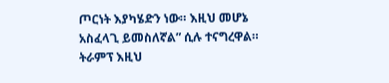ጦርነት እያካሄድን ነው። እዚህ መሆኔ አስፈላጊ ይመስለኛል” ሲሉ ተናግረዋል። ትራምፕ እዚህ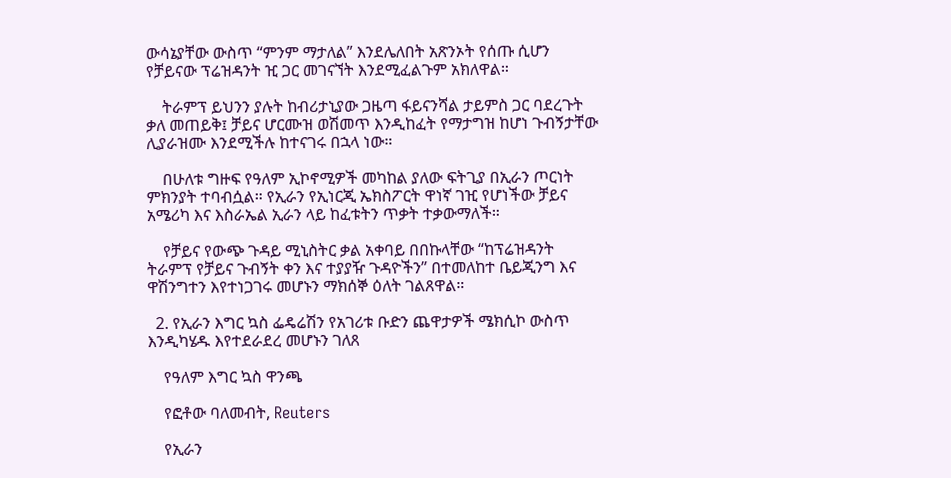ውሳኔያቸው ውስጥ “ምንም ማታለል” እንደሌለበት አጽንኦት የሰጡ ሲሆን የቻይናው ፕሬዝዳንት ዢ ጋር መገናኘት እንደሚፈልጉም አክለዋል።

    ትራምፕ ይህንን ያሉት ከብሪታኒያው ጋዜጣ ፋይናንሻል ታይምስ ጋር ባደረጉት ቃለ መጠይቅ፤ ቻይና ሆርሙዝ ወሽመጥ እንዲከፈት የማታግዝ ከሆነ ጉብኝታቸው ሊያራዝሙ እንደሚችሉ ከተናገሩ በኋላ ነው።

    በሁለቱ ግዙፍ የዓለም ኢኮኖሚዎች መካከል ያለው ፍትጊያ በኢራን ጦርነት ምክንያት ተባብሷል። የኢራን የኢነርጂ ኤክስፖርት ዋነኛ ገዢ የሆነችው ቻይና አሜሪካ እና እስራኤል ኢራን ላይ ከፈቱትን ጥቃት ተቃውማለች።

    የቻይና የውጭ ጉዳይ ሚኒስትር ቃል አቀባይ በበኩላቸው “ከፕሬዝዳንት ትራምፕ የቻይና ጉብኝት ቀን እና ተያያዥ ጉዳዮችን” በተመለከተ ቤይጂንግ እና ዋሽንግተን እየተነጋገሩ መሆኑን ማክሰኞ ዕለት ገልጸዋል።

  2. የኢራን እግር ኳስ ፌዴሬሽን የአገሪቱ ቡድን ጨዋታዎች ሜክሲኮ ውስጥ እንዲካሄዱ እየተደራደረ መሆኑን ገለጸ

    የዓለም እግር ኳስ ዋንጫ

    የፎቶው ባለመብት, Reuters

    የኢራን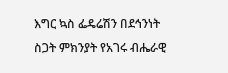እግር ኳስ ፌዴሬሽን በደኅንነት ስጋት ምክንያት የአገሩ ብሔራዊ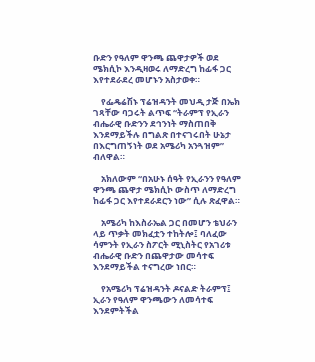ቡድን የዓለም ዋንጫ ጨዋታዎች ወደ ሜክሲኮ እንዲዛወሩ ለማድረግ ከፊፋ ጋር እየተደራደረ መሆኑን አስታወቀ።

    የፌዴሬሽኑ ፕሬዝዳንት መህዲ ታጅ በኤክ ገጻቸው ባጋሩት ልጥፍ “ትራምፕ የኢራን ብሔራዊ ቡድንን ደኅንነት ማስጠበቅ እንደማይችሉ በግልጽ በተናገሩበት ሁኔታ በእርግጠኝነት ወደ አሜሪካ አንጓዝም” ብለዋል።

    አክለውም “በአሁኑ ሰዓት የኢራንን የዓለም ዋንጫ ጨዋታ ሜክሲኮ ውስጥ ለማድረግ ከፊፋ ጋር እየተደራደርን ነው” ሲሉ ጽፈዋል።

    አሜሪካ ከእስራኤል ጋር በመሆን ቴህራን ላይ ጥቃት መክፈቷን ተከትሎ፤ ባለፈው ሳምንት የኢራን ስፖርት ሚኒስትር የአገሪቱ ብሔራዊ ቡድን በጨዋታው መሳተፍ እንደማይችል ተናግረው ነበር።

    የአሜሪካ ፕሬዝዳንት ዶናልድ ትራምፕ፤ ኢራን የዓለም ዋንጫውን ለመሳተፍ እንደምትችል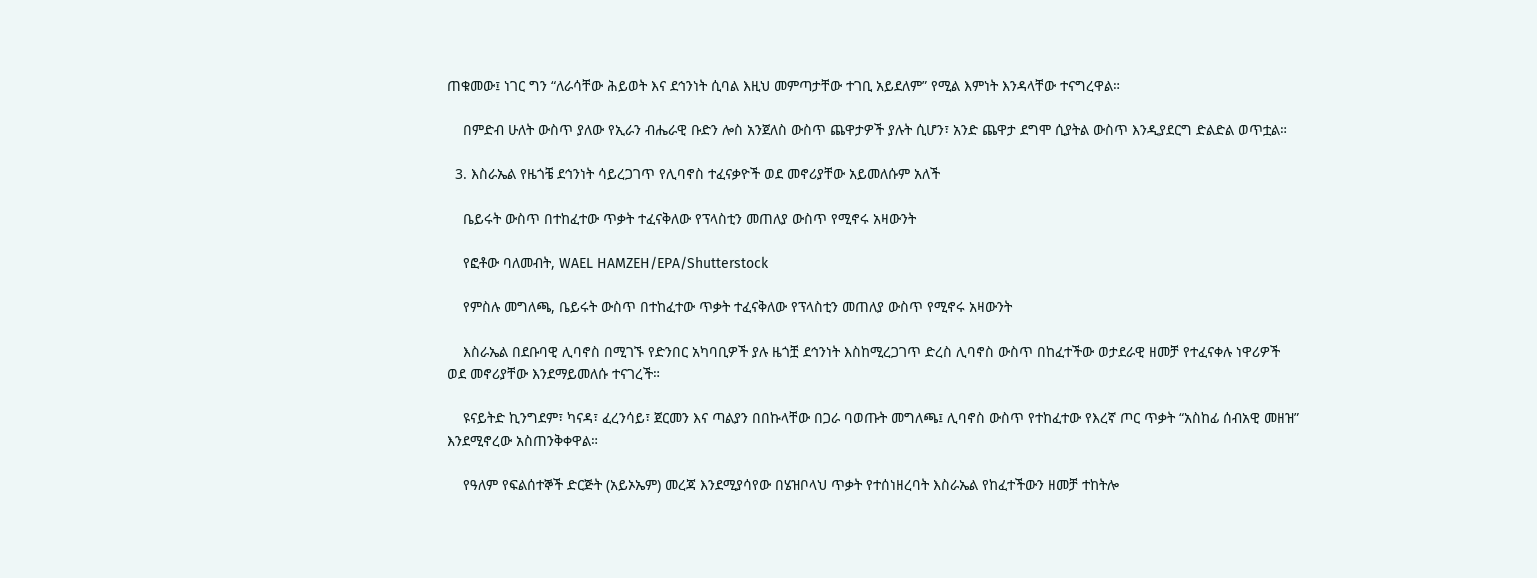ጠቁመው፤ ነገር ግን “ለራሳቸው ሕይወት እና ደኅንነት ሲባል እዚህ መምጣታቸው ተገቢ አይደለም” የሚል እምነት እንዳላቸው ተናግረዋል።

    በምድብ ሁለት ውስጥ ያለው የኢራን ብሔራዊ ቡድን ሎስ አንጀለስ ውስጥ ጨዋታዎች ያሉት ሲሆን፣ አንድ ጨዋታ ደግሞ ሲያትል ውስጥ እንዲያደርግ ድልድል ወጥቷል።

  3. እስራኤል የዜጎቼ ደኅንነት ሳይረጋገጥ የሊባኖስ ተፈናቃዮች ወደ መኖሪያቸው አይመለሱም አለች

    ቤይሩት ውስጥ በተከፈተው ጥቃት ተፈናቅለው የፕላስቲን መጠለያ ውስጥ የሚኖሩ አዛውንት

    የፎቶው ባለመብት, WAEL HAMZEH/EPA/Shutterstock

    የምስሉ መግለጫ, ቤይሩት ውስጥ በተከፈተው ጥቃት ተፈናቅለው የፕላስቲን መጠለያ ውስጥ የሚኖሩ አዛውንት

    እስራኤል በደቡባዊ ሊባኖስ በሚገኙ የድንበር አካባቢዎች ያሉ ዜጎቿ ደኅንነት እስከሚረጋገጥ ድረስ ሊባኖስ ውስጥ በከፈተችው ወታደራዊ ዘመቻ የተፈናቀሉ ነዋሪዎች ወደ መኖሪያቸው እንደማይመለሱ ተናገረች።

    ዩናይትድ ኪንግደም፣ ካናዳ፣ ፈረንሳይ፣ ጀርመን እና ጣልያን በበኩላቸው በጋራ ባወጡት መግለጫ፤ ሊባኖስ ውስጥ የተከፈተው የእረኛ ጦር ጥቃት “አስከፊ ሰብአዊ መዘዝ” እንደሚኖረው አስጠንቅቀዋል።

    የዓለም የፍልሰተኞች ድርጅት (አይኦኤም) መረጃ እንደሚያሳየው በሄዝቦላህ ጥቃት የተሰነዘረባት እስራኤል የከፈተችውን ዘመቻ ተከትሎ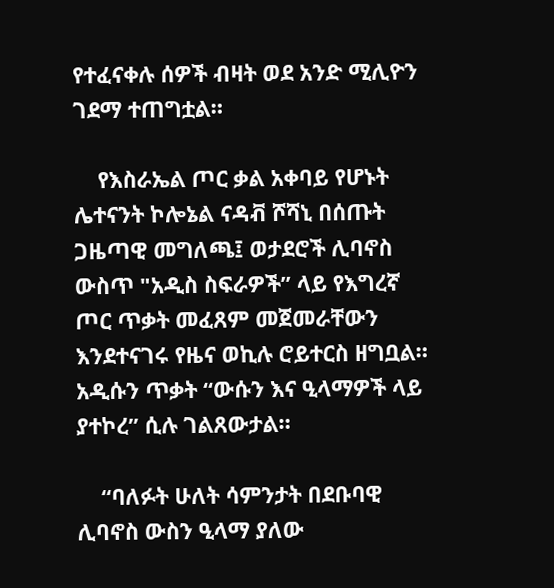የተፈናቀሉ ሰዎች ብዛት ወደ አንድ ሚሊዮን ገደማ ተጠግቷል።

    የእስራኤል ጦር ቃል አቀባይ የሆኑት ሌተናንት ኮሎኔል ናዳቭ ሾሻኒ በሰጡት ጋዜጣዊ መግለጫ፤ ወታደሮች ሊባኖስ ውስጥ "አዲስ ስፍራዎች” ላይ የእግረኛ ጦር ጥቃት መፈጸም መጀመራቸውን እንደተናገሩ የዜና ወኪሉ ሮይተርስ ዘግቧል። አዲሱን ጥቃት “ውሱን እና ዒላማዎች ላይ ያተኮረ” ሲሉ ገልጸውታል።

    “ባለፉት ሁለት ሳምንታት በደቡባዊ ሊባኖስ ውስን ዒላማ ያለው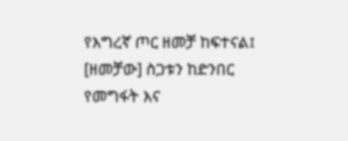የእግረኛ ጦር ዘመቻ ከፍተናል፤ [ዘመቻው] ስጋቱን ከድንበር የመግፋት እና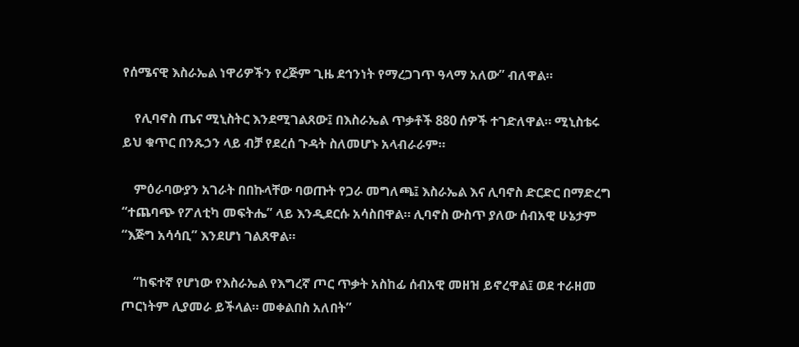የሰሜናዊ እስራኤል ነዋሪዎችን የረጅም ጊዜ ደኅንነት የማረጋገጥ ዓላማ አለው” ብለዋል።

    የሊባኖስ ጤና ሚኒስትር እንደሚገልጸው፤ በእስራኤል ጥቃቶች 880 ሰዎች ተገድለዋል። ሚኒስቴሩ ይህ ቁጥር በንጹኃን ላይ ብቻ የደረሰ ጉዳት ስለመሆኑ አላብራራም።

    ምዕራባውያን አገራት በበኩላቸው ባወጡት የጋራ መግለጫ፤ እስራኤል እና ሊባኖስ ድርድር በማድረግ “ተጨባጭ የፖለቲካ መፍትሔ” ላይ እንዲደርሱ አሳስበዋል። ሊባኖስ ውስጥ ያለው ሰብአዊ ሁኔታም “እጅግ አሳሳቢ” እንደሆነ ገልጸዋል።

    “ከፍተኛ የሆነው የእስራኤል የእግረኛ ጦር ጥቃት አስከፊ ሰብአዊ መዘዝ ይኖረዋል፤ ወደ ተራዘመ ጦርነትም ሊያመራ ይችላል። መቀልበስ አለበት”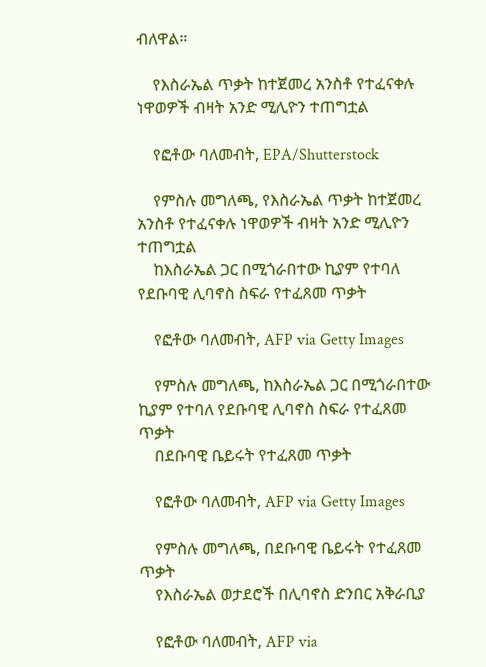ብለዋል።

    የእስራኤል ጥቃት ከተጀመረ አንስቶ የተፈናቀሉ ነዋወዎች ብዛት አንድ ሚሊዮን ተጠግቷል

    የፎቶው ባለመብት, EPA/Shutterstock

    የምስሉ መግለጫ, የእስራኤል ጥቃት ከተጀመረ አንስቶ የተፈናቀሉ ነዋወዎች ብዛት አንድ ሚሊዮን ተጠግቷል
    ከእስራኤል ጋር በሚጎራበተው ኪያም የተባለ የደቡባዊ ሊባኖስ ስፍራ የተፈጸመ ጥቃት

    የፎቶው ባለመብት, AFP via Getty Images

    የምስሉ መግለጫ, ከእስራኤል ጋር በሚጎራበተው ኪያም የተባለ የደቡባዊ ሊባኖስ ስፍራ የተፈጸመ ጥቃት
    በደቡባዊ ቤይሩት የተፈጸመ ጥቃት

    የፎቶው ባለመብት, AFP via Getty Images

    የምስሉ መግለጫ, በደቡባዊ ቤይሩት የተፈጸመ ጥቃት
    የእስራኤል ወታደሮች በሊባኖስ ድንበር አቅራቢያ

    የፎቶው ባለመብት, AFP via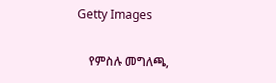Getty Images

    የምስሉ መግለጫ,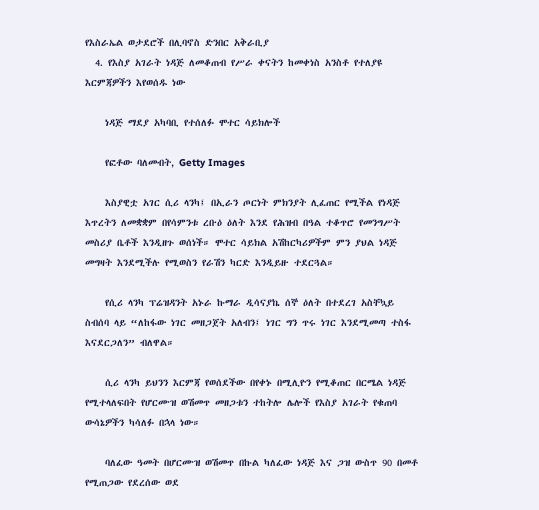የእስራኤል ወታደሮች በሊባኖስ ድንበር አቅራቢያ
  4. የእስያ አገራት ነዳጅ ለመቆጠብ የሥራ ቀናትን ከመቀነስ አንስቶ የተለያዩ እርምጃዎችን እየወሰዱ ነው

    ነዳጅ ማደያ አካባቢ የተሰለፉ ሞተር ሳይክሎች

    የፎቶው ባለመብት, Getty Images

    እስያዊቷ አገር ሲሪ ላንካ፤ በኢራን ጦርነት ምክንያት ሊፈጠር የሚችል የነዳጅ እጥረትን ለመቋቋም በየሳምንቱ ረቡዕ ዕለት እንደ የሕዝብ በዓል ተቆጥሮ የመንግሥት መስሪያ ቤቶች እንዲዘጉ ወሰነች። ሞተር ሳይክል አሽከርካሪዎችም ምን ያህል ነዳጅ መግዛት እንደሚችሉ የሚወስን የራሽን ካርድ እንዲይዙ ተደርጓል።

    የሲሪ ላንካ ፕሬዝዳንት አኑራ ኩማራ ዲሳናያኬ ሰኞ ዕለት በተደረገ አስቸኳይ ስብሰባ ላይ “ለከፋው ነገር መዘጋጀት አለብን፤ ነገር ግን ጥሩ ነገር እንደሚመጣ ተስፋ እናደርጋለን” ብለዋል።

    ሲሪ ላንካ ይህንን እርምጃ የወሰደችው በየቀኑ በሚሊዮን የሚቆጠር በርሜል ነዳጅ የሚተላለፍበት የሆርሙዝ ወሽመጥ መዘጋቱን ተከትሎ ሌሎች የእስያ አገራት የቁጠባ ውሳኔዎችን ካሳለፉ በኋላ ነው።

    ባለፈው ዓመት በሆርሙዝ ወሽመጥ በኩል ካለፈው ነዳጅ እና ጋዝ ውስጥ 90 በመቶ የሚጠጋው የደረሰው ወደ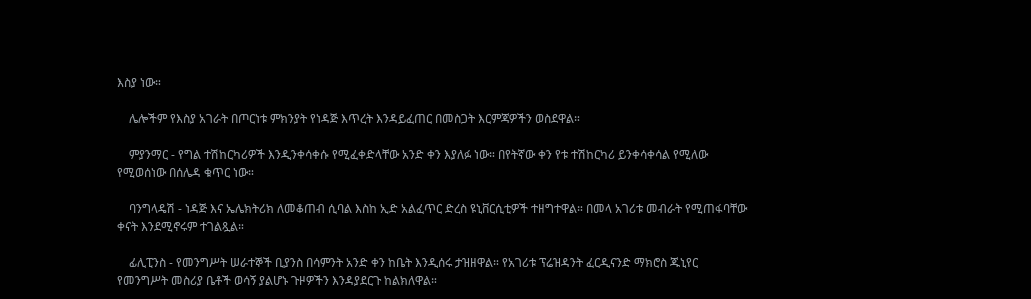እስያ ነው።

    ሌሎችም የእስያ አገራት በጦርነቱ ምክንያት የነዳጅ እጥረት እንዳይፈጠር በመስጋት እርምጃዎችን ወስደዋል።

    ምያንማር - የግል ተሽከርካሪዎች እንዲንቀሳቀሱ የሚፈቀድላቸው አንድ ቀን እያለፉ ነው። በየትኛው ቀን የቱ ተሽከርካሪ ይንቀሳቀሳል የሚለው የሚወሰነው በሰሌዳ ቁጥር ነው።

    ባንግላዴሽ - ነዳጅ እና ኤሌክትሪክ ለመቆጠብ ሲባል እስከ ኢድ አልፈጥር ድረስ ዩኒቨርሲቲዎች ተዘግተዋል። በመላ አገሪቱ መብራት የሚጠፋባቸው ቀናት እንደሚኖሩም ተገልጿል።

    ፊሊፒንስ - የመንግሥት ሠራተኞች ቢያንስ በሳምንት አንድ ቀን ከቤት እንዲሰሩ ታዝዘዋል። የአገሪቱ ፕሬዝዳንት ፈርዲናንድ ማክሮስ ጁኒየር የመንግሥት መስሪያ ቤቶች ወሳኝ ያልሆኑ ጉዞዎችን እንዳያደርጉ ከልክለዋል።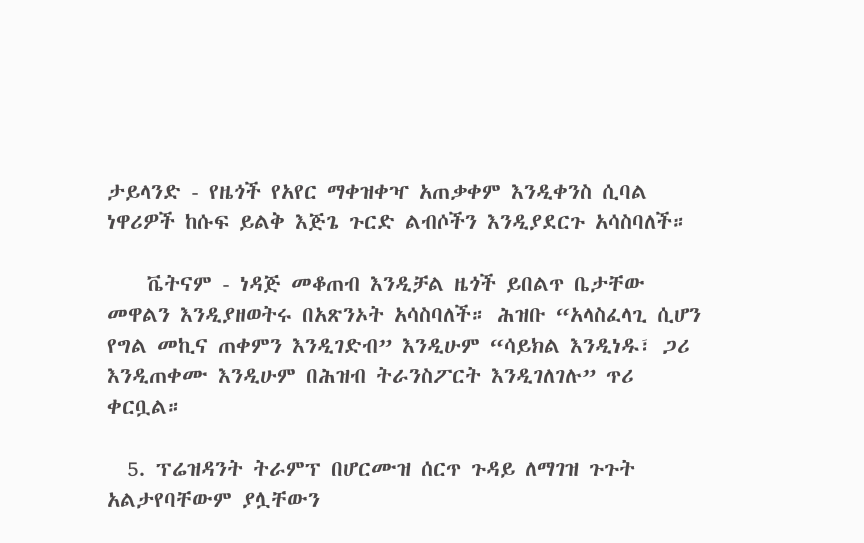ታይላንድ - የዜጎች የአየር ማቀዝቀዣ አጠቃቀም እንዲቀንስ ሲባል ነዋሪዎች ከሱፍ ይልቅ እጅጌ ጉርድ ልብሶችን እንዲያደርጉ አሳስባለች።

    ቬትናም - ነዳጅ መቆጠብ እንዲቻል ዜጎች ይበልጥ ቤታቸው መዋልን እንዲያዘወትሩ በአጽንኦት አሳስባለች። ሕዝቡ “አላስፈላጊ ሲሆን የግል መኪና ጠቀምን እንዲገድብ” እንዲሁም “ሳይክል እንዲነዱ፣ ጋሪ እንዲጠቀሙ እንዲሁም በሕዝብ ትራንስፖርት እንዲገለገሉ” ጥሪ ቀርቧል።

  5. ፕሬዝዳንት ትራምፕ በሆርሙዝ ሰርጥ ጉዳይ ለማገዝ ጉጉት አልታየባቸውም ያሏቸውን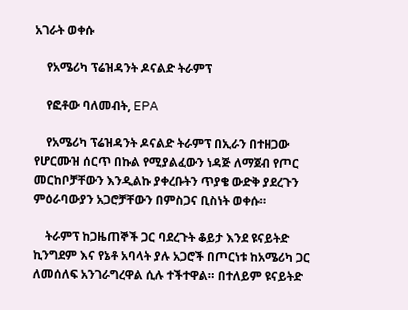አገራት ወቀሱ

    የአሜሪካ ፕሬዝዳንት ዶናልድ ትራምፕ

    የፎቶው ባለመብት, EPA

    የአሜሪካ ፕሬዝዳንት ዶናልድ ትራምፕ በኢራን በተዘጋው የሆርሙዝ ሰርጥ በኩል የሚያልፈውን ነዳጅ ለማጀብ የጦር መርከቦቻቸውን እንዲልኩ ያቀረቡትን ጥያቄ ውድቅ ያደረጉን ምዕራባውያን አጋሮቻቸውን በምስጋና ቢስነት ወቀሱ።

    ትራምፕ ከጋዜጠኞች ጋር ባደረጉት ቆይታ እንደ ዩናይትድ ኪንግደም እና የኔቶ አባላት ያሉ አጋሮች በጦርነቱ ከአሜሪካ ጋር ለመሰለፍ አንገራግረዋል ሲሉ ተችተዋል። በተለይም ዩናይትድ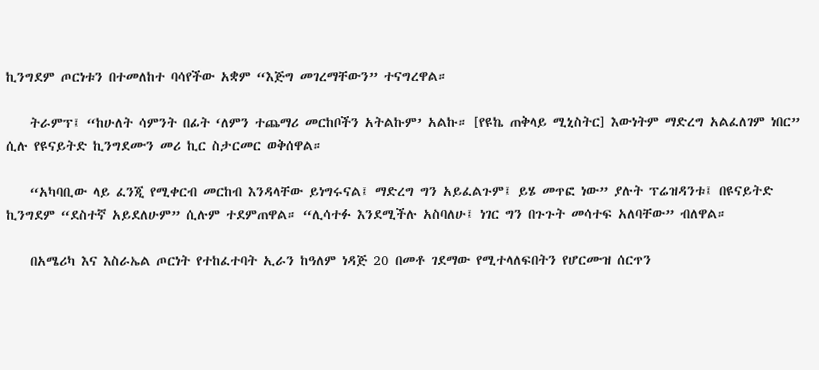ኪንግደም ጦርነቱን በተመለከተ ባሳየችው አቋም “እጅግ መገረማቸውን” ተናግረዋል።

    ትራምፕ፤ “ከሁለት ሳምንት በፊት ‘ለምን ተጨማሪ መርከቦችን አትልኩም’ አልኩ። [የዩኬ ጠቅላይ ሚኒስትር] እውነትም ማድረግ አልፈለገም ነበር” ሲሉ የዩናይትድ ኪንግደሙን መሪ ኪር ስታርመር ወቅሰዋል።

    “አካባቢው ላይ ፈንጂ የሚቀርብ መርከብ እንዳላቸው ይነግሩናል፤ ማድረግ ግን አይፈልጉም፤ ይሄ መጥፎ ነው” ያሉት ፕሬዝዳንቱ፤ በዩናይትድ ኪንግደም “ደስተኛ አይደለሁም” ሲሉም ተደምጠዋል። “ሊሳተፉ እንደሚችሉ አስባለሁ፤ ነገር ግን በጉጉት መሳተፍ አለባቸው” ብለዋል።

    በአሜሪካ እና እስራኤል ጦርነት የተከፈተባት ኢራን ከዓለም ነዳጅ 20 በመቶ ገደማው የሚተላለፍበትን የሆርሙዝ ሰርጥን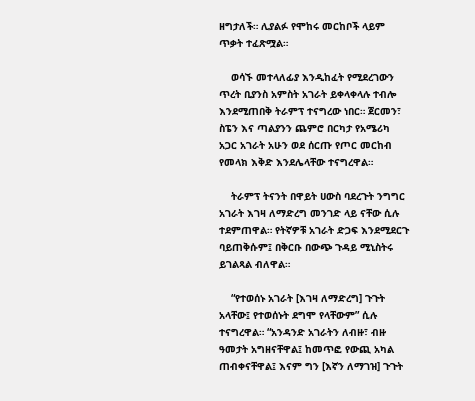ዘግታለች። ሊያልፉ የሞከሩ መርከቦች ላይም ጥቃት ተፈጽሟል።

    ወሳኙ መተላለፊያ እንዲከፈት የሚደረገውን ጥረት ቢያንስ አምስት አገራት ይቀላቀላሉ ተብሎ እንደሚጠበቅ ትራምፕ ተናግረው ነበር። ጀርመን፣ ስፔን እና ጣልያንን ጨምሮ በርካታ የአሜሪካ አጋር አገራት አሁን ወደ ሰርጡ የጦር መርከብ የመላክ እቅድ እንደሌላቸው ተናግረዋል።

    ትራምፕ ትናንት በዋይት ሀውስ ባደረጉት ንግግር አገራት እገዛ ለማድረግ መንገድ ላይ ናቸው ሲሉ ተደምጠዋል። የትኛዎቹ አገራት ድጋፍ እንደሚደርጉ ባይጠቅሱም፤ በቅርቡ በውጭ ጉዳይ ሚኒስትሩ ይገልጻል ብለዋል።

    “የተወሰኑ አገራት [እገዛ ለማድረግ] ጉጉት አላቸው፤ የተወሰኑት ደግሞ የላቸውም” ሲሉ ተናግረዋል። “አንዳንድ አገራትን ለብዙ፣ ብዙ ዓመታት አግዘናቸዋል፤ ከመጥፎ የውጪ አካል ጠብቀናቸዋል፤ እናም ግን [እኛን ለማገዝ] ጉጉት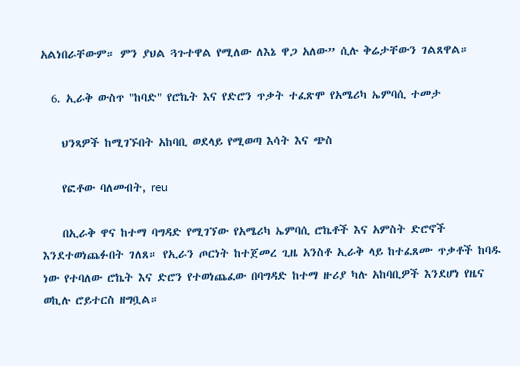አልነበራቸውም። ምን ያህል ጓጉተዋል የሚለው ለእኔ ዋጋ አለው” ሲሉ ቅሬታቸውን ገልጸዋል።

  6. ኢራቅ ውስጥ "ከባድ" የሮኬት እና የድሮን ጥቃት ተፈጽሞ የአሜሪካ ኤምባሲ ተመታ

    ህንጻዎች ከሚገኙበት አከባቢ ወደላይ የሚወጣ እሳት እና ጭስ

    የፎቶው ባለመብት, reu

    በኢራቅ ዋና ከተማ ባግዳድ የሚገኘው የአሜሪካ ኤምባሲ ሮኬቶች እና አምስት ድሮኖች እንደተወነጨፉበት ገለጸ። የኢራን ጦርነት ከተጀመረ ጊዜ አንስቶ ኢራቅ ላይ ከተፈጸሙ ጥቃቶች ከባዱ ነው የተባለው ሮኬት እና ድሮን የተወነጨፈው በባግዳድ ከተማ ዙሪያ ካሉ አከባቢዎች እንደሆነ የዜና ወኪሉ ሮይተርስ ዘግቧል።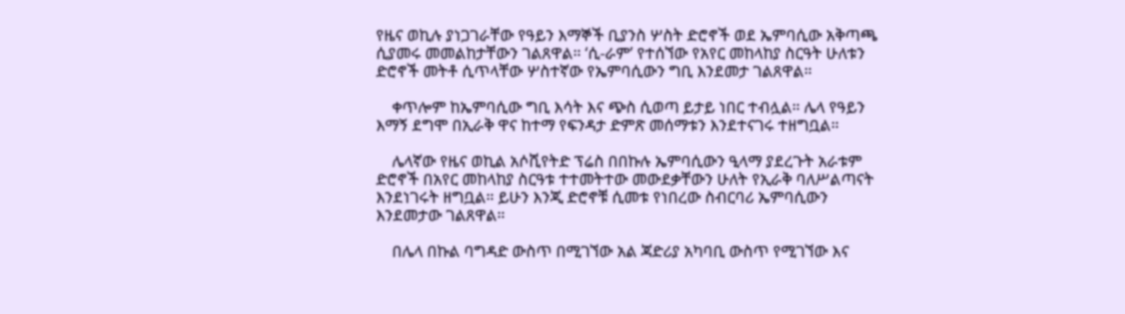የዜና ወኪሉ ያነጋገራቸው የዓይን እማኞች ቢያንስ ሦስት ድሮኖች ወደ ኤምባሲው አቅጣጫ ሲያመሩ መመልከታቸውን ገልጸዋል። ‘ሲ-ራም’ የተሰኘው የአየር መከላከያ ስርዓት ሁለቱን ድሮኖች መትቶ ሲጥላቸው ሦስተኛው የኤምባሲውን ግቢ እንደመታ ገልጸዋል።

    ቀጥሎም ከኤምባሲው ግቢ እሳት እና ጭስ ሲወጣ ይታይ ነበር ተብሏል። ሌላ የዓይን እማኝ ደግሞ በኢራቅ ዋና ከተማ የፍንዳታ ድምጽ መሰማቱን እንደተናገሩ ተዘግቧል።

    ሌላኛው የዜና ወኪል አሶሺየትድ ፕሬስ በበኩሉ ኤምባሲውን ዒላማ ያደረጉት አራቱም ድሮኖች በአየር መከላከያ ስርዓቱ ተተመትተው መውደቃቸውን ሁለት የኢራቅ ባለሥልጣናት እንደነገሩት ዘግቧል። ይሁን እንጂ ድሮኖቹ ሲመቱ የነበረው ስብርባሪ ኤምባሲውን እንደመታው ገልጸዋል።

    በሌላ በኩል ባግዳድ ውስጥ በሚገኘው አል ጃድሪያ አካባቢ ውስጥ የሚገኘው እና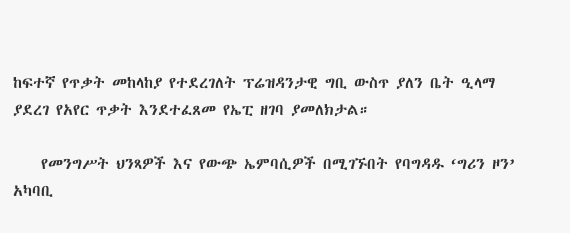ከፍተኛ የጥቃት መከላከያ የተደረገለት ፕሬዝዳንታዊ ግቢ ውስጥ ያለን ቤት ዒላማ ያደረገ የአየር ጥቃት እንደተፈጸመ የኤፒ ዘገባ ያመለክታል።

    የመንግሥት ህንጻዎች እና የውጭ ኤምባሲዎች በሚገኙበት የባግዳዱ ‘ግሪን ዞን’ አካባቢ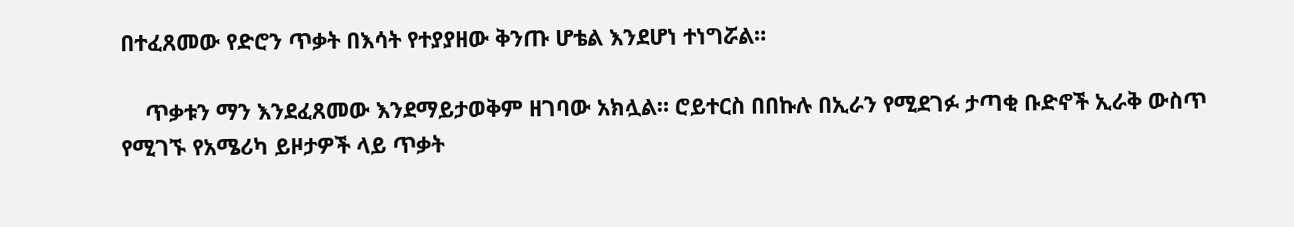በተፈጸመው የድሮን ጥቃት በእሳት የተያያዘው ቅንጡ ሆቴል እንደሆነ ተነግሯል።

    ጥቃቱን ማን እንደፈጸመው እንደማይታወቅም ዘገባው አክሏል። ሮይተርስ በበኩሉ በኢራን የሚደገፉ ታጣቂ ቡድኖች ኢራቅ ውስጥ የሚገኙ የአሜሪካ ይዞታዎች ላይ ጥቃት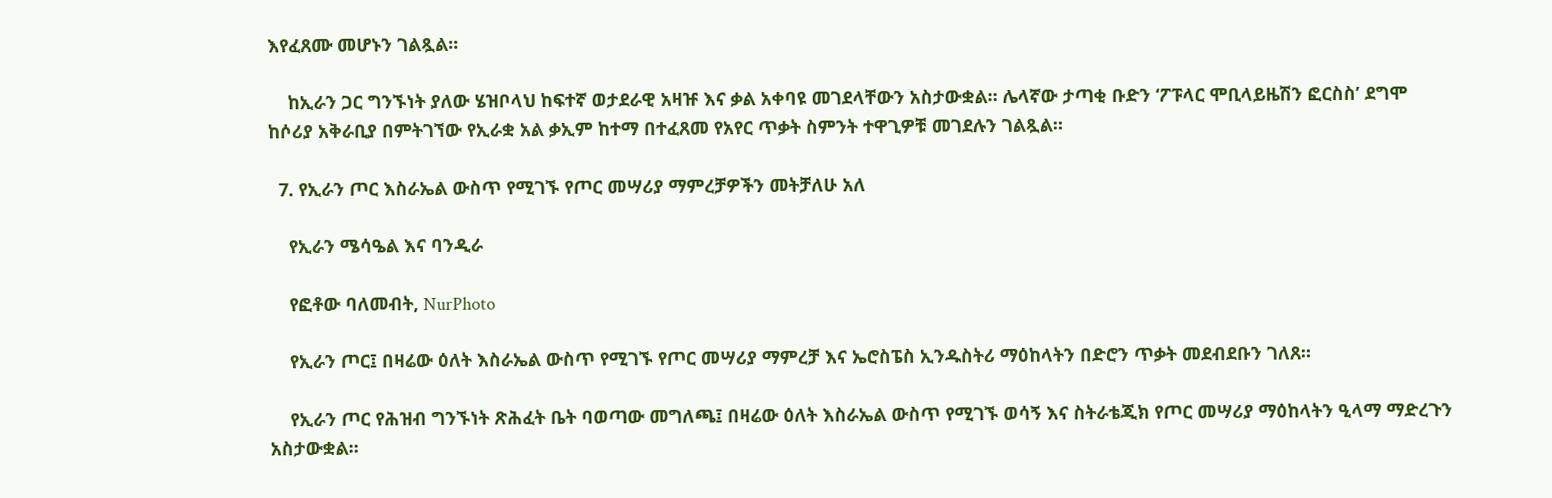እየፈጸሙ መሆኑን ገልጿል።

    ከኢራን ጋር ግንኙነት ያለው ሄዝቦላህ ከፍተኛ ወታደራዊ አዛዡ እና ቃል አቀባዩ መገደላቸውን አስታውቋል። ሌላኛው ታጣቂ ቡድን ‘ፖፑላር ሞቢላይዜሽን ፎርስስ’ ደግሞ ከሶሪያ አቅራቢያ በምትገኘው የኢራቋ አል ቃኢም ከተማ በተፈጸመ የአየር ጥቃት ስምንት ተዋጊዎቹ መገደሉን ገልጿል።

  7. የኢራን ጦር እስራኤል ውስጥ የሚገኙ የጦር መሣሪያ ማምረቻዎችን መትቻለሁ አለ

    የኢራን ሜሳዔል እና ባንዲራ

    የፎቶው ባለመብት, NurPhoto

    የኢራን ጦር፤ በዛሬው ዕለት እስራኤል ውስጥ የሚገኙ የጦር መሣሪያ ማምረቻ እና ኤሮስፔስ ኢንዱስትሪ ማዕከላትን በድሮን ጥቃት መደብደቡን ገለጸ።

    የኢራን ጦር የሕዝብ ግንኙነት ጽሕፈት ቤት ባወጣው መግለጫ፤ በዛሬው ዕለት እስራኤል ውስጥ የሚገኙ ወሳኝ እና ስትራቴጂክ የጦር መሣሪያ ማዕከላትን ዒላማ ማድረጉን አስታውቋል።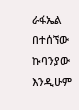ራፋኤል በተሰኘው ኩባንያው እንዲሁም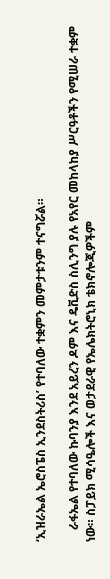‘ኢዝራኤል ኤሮስፔስ ኢንደስትሪስ’ የተባለው ተቋምን መምታቱንም ተናግሯል።

    ራፋኤል የተባለው ኩባንያ እንደ አይረን ዶም እና ዴቪድስ ስሊንግ ያሉ የአየር መከላከያ ሥርዓቶችን የሚሠራ ተቋም ነው። ስፓይክ ሚሳዔሎች እና ወታደራዊ የኤሌክትሮኒክ ቴክኖሎጂዎችም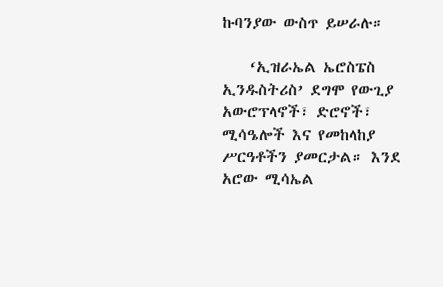ኩባንያው ውስጥ ይሠራሉ።

    ‘ኢዝራኤል ኤሮስፔስ ኢንዱስትሪስ’ ደግሞ የውጊያ አውሮፕላኖች፣ ድሮኖች፣ ሚሳዔሎች እና የመከላከያ ሥርዓቶችን ያመርታል። እንደ አሮው ሚሳኤል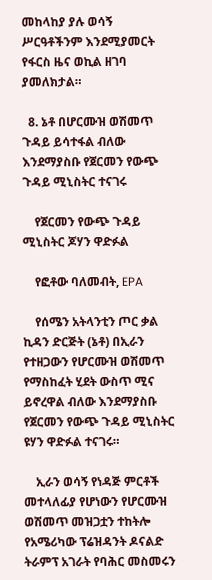መከላከያ ያሉ ወሳኝ ሥርዓቶችንም እንደሚያመርት የፋርስ ዜና ወኪል ዘገባ ያመለክታል።

  8. ኔቶ በሆርሙዝ ወሽመጥ ጉዳይ ይሳተፋል ብለው እንደማያስቡ የጀርመን የውጭ ጉዳይ ሚኒስትር ተናገሩ

    የጀርመን የውጭ ጉዳይ ሚኒስትር ጆሃን ዋድፉል

    የፎቶው ባለመብት, EPA

    የሰሜን አትላንቲን ጦር ቃል ኪዳን ድርጅት (ኔቶ) በኢራን የተዘጋውን የሆርሙዝ ወሽመጥ የማስከፈት ሂደት ውስጥ ሚና ይኖረዋል ብለው እንደማያስቡ የጀርመን የውጭ ጉዳይ ሚኒስትር ዩሃን ዋድፉል ተናገሩ።

    ኢራን ወሳኝ የነዳጅ ምርቶች መተላለፊያ የሆነውን የሆርሙዝ ወሽመጥ መዝጋቷን ተከትሎ የአሜሪካው ፕሬዝዳንት ዶናልድ ትራምፕ አገራት የባሕር መስመሩን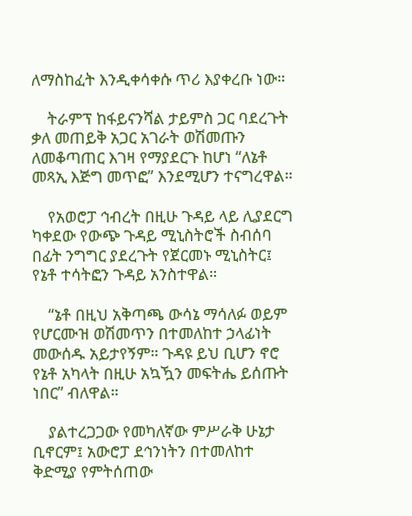ለማስከፈት እንዲቀሳቀሱ ጥሪ እያቀረቡ ነው።

    ትራምፕ ከፋይናንሻል ታይምስ ጋር ባደረጉት ቃለ መጠይቅ አጋር አገራት ወሽመጡን ለመቆጣጠር እገዛ የማያደርጉ ከሆነ “ለኔቶ መጻኢ እጅግ መጥፎ” እንደሚሆን ተናግረዋል።

    የአወሮፓ ኅብረት በዚሁ ጉዳይ ላይ ሊያደርግ ካቀደው የውጭ ጉዳይ ሚኒስትሮች ስብሰባ በፊት ንግግር ያደረጉት የጀርመኑ ሚኒስትር፤ የኔቶ ተሳትፎን ጉዳይ አንስተዋል።

    “ኔቶ በዚህ አቅጣጫ ውሳኔ ማሳለፉ ወይም የሆርሙዝ ወሽመጥን በተመለከተ ኃላፊነት መውሰዱ አይታየኝም። ጉዳዩ ይህ ቢሆን ኖሮ የኔቶ አካላት በዚሁ አኳዃን መፍትሔ ይሰጡት ነበር” ብለዋል።

    ያልተረጋጋው የመካለኛው ምሥራቅ ሁኔታ ቢኖርም፤ አውሮፓ ደኅንነትን በተመለከተ ቅድሚያ የምትሰጠው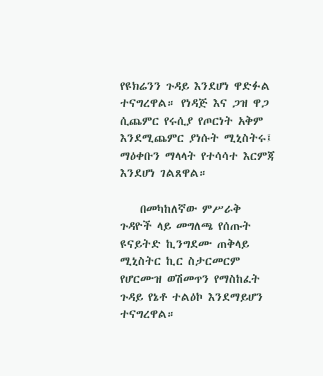የዩክሬንን ጉዳይ እንደሆነ ዋድፉል ተናግረዋል። የነዳጅ እና ጋዝ ዋጋ ሲጨምር የሩሲያ የጦርነት አቅም እንደሚጨምር ያነሱት ሚኒስትሩ፤ ማዕቀቡን ማላላት የተሳሳተ እርምጃ እንደሆነ ገልጸዋል።

    በመካከለኛው ምሥራቅ ጉዳዮች ላይ መግለጫ የሰጡት ዩናይትድ ኪንግደሙ ጠቅላይ ሚኒስትር ኪር ስታርመርም የሆርሙዝ ወሽመጥን የማስከፈት ጉዳይ የኔቶ ተልዕኮ እንደማይሆን ተናግረዋል።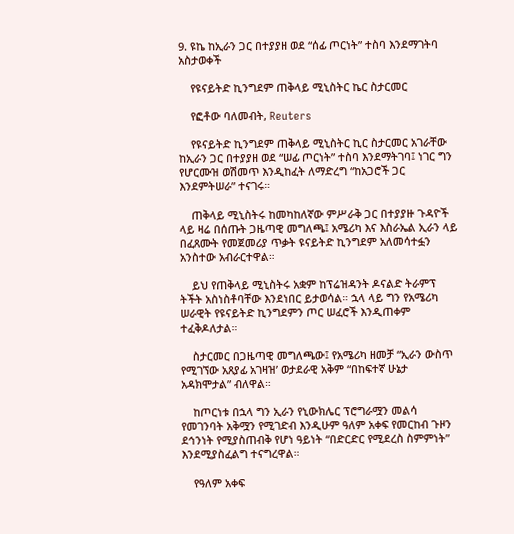9. ዩኬ ከኢራን ጋር በተያያዘ ወደ “ሰፊ ጦርነት” ተስባ እንደማገትባ አስታወቀች

    የዩናይትድ ኪንግደም ጠቅላይ ሚኒስትር ኬር ስታርመር

    የፎቶው ባለመብት, Reuters

    የዩናይትድ ኪንግደም ጠቅላይ ሚኒስትር ኪር ስታርመር አገራቸው ከኢራን ጋር በተያያዘ ወደ “ሠፊ ጦርነት” ተስባ እንደማትገባ፤ ነገር ግን የሆርሙዝ ወሽመጥ እንዲከፈት ለማድረግ “ከአጋሮች ጋር እንደምትሠራ” ተናገሩ።

    ጠቅላይ ሚኒስትሩ ከመካከለኛው ምሥራቅ ጋር በተያያዙ ጉዳዮች ላይ ዛሬ በሰጡት ጋዜጣዊ መግለጫ፤ አሜሪካ እና እስራኤል ኢራን ላይ በፈጸሙት የመጀመሪያ ጥቃት ዩናይትድ ኪንግደም አለመሳተፏን አንስተው አብራርተዋል።

    ይህ የጠቅላይ ሚኒስትሩ አቋም ከፕሬዝዳንት ዶናልድ ትራምፕ ትችት አስነስቶባቸው እንደነበር ይታወሳል። ኋላ ላይ ግን የአሜሪካ ሠራዊት የዩናይትድ ኪንግደምን ጦር ሠፈሮች እንዲጠቀም ተፈቅዶለታል።

    ስታርመር በጋዜጣዊ መግለጫው፤ የአሜሪካ ዘመቻ “ኢራን ውስጥ የሚገኘው አጸያፊ አገዛዝ’ ወታደራዊ አቅም “በከፍተኛ ሁኔታ አዳክሞታል” ብለዋል።

    ከጦርነቱ በኋላ ግን ኢራን የኒውክሌር ፕሮግራሟን መልሳ የመገንባት አቅሟን የሚገድብ እንዲሁም ዓለም አቀፍ የመርከብ ጉዞን ደኅንነት የሚያስጠብቅ የሆነ ዓይነት “በድርድር የሚደረስ ስምምነት” እንደሚያስፈልግ ተናግረዋል።

    የዓለም አቀፍ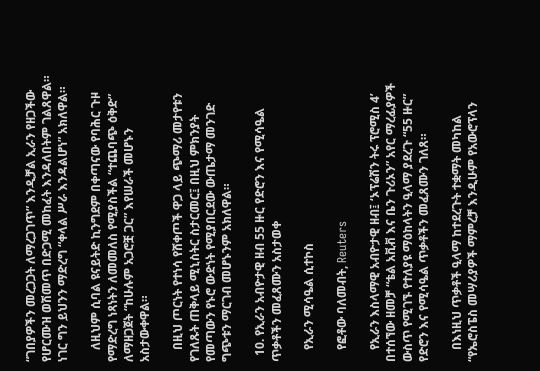“ገበያዎችን መረጋጋት ለማረጋገጥ” እንዲቻል ኢራን የዘጋችው የሆርሙዝ ወሽመጥ በድጋሚ መከፈት እንዳለበትም ገልጸዋል። ነገር ግን ይህንን ማድረግ “ቀላል ሥራ እንዳልሆነ” አክለዋል።

    ለዚህም ሲባል ዩናይትድ ኪንግደም በቀጣናው የባሕር ጉዞ የማድረግ ነጻነትን ለመመለስ የሚያስችል “ተጨባጭ ዕቅድ” ለማዘጋጀት “ከሁሉም አጋሮቿ ጋር” እየሠራች መሆኑን አስታውቀዋል።

    በዚህ ጦርነት የተነሳ የሸቀጦች ዋጋ ላይ ጭማሪ መታየቱን የገለጹት ጠቅላይ ሚኒስትር ስታርመር፤ በዚህ ምክንያት የመጣውን የኑሮ ውድነት የሚያበርደው ውጤታማ መንገድ ግጭቱን ማርገብ መሆኑንም አክለዋል።

  10. የኢራን አብዮታዊ ዘብ 55 ዙር የድሮን እና የሚሳዔል ጥቃቶችን መፈጸሙን አስታወቀ

    የኢራን ሚሳዔል ሲተኮስ

    የፎቶው ባለመብት, Reuters

    የኢራን እስላማዊ አብዮታዊ ዘብ፤ ‘ኦፕሬሽን ትሩ ፕሮሚስ 4’ በተሰኘው ዘመቻ “ቴል አቪቭ እና ቤን ጉሪኦን” አየር ማረፊያዎች ውስጥ የሚገኙ የተለያዩ ማዕከላትን ዒላማ ያደረጉ “55 ዙር” የድሮን እና የሚሳዔል ጥቃቶችን መፈጸሙን ገለጸ።

    በእነዚህ ጥቃቶች ዒላማ ከተደረጉት ተቋማት መካከል “የኤሮስፔስ መሣሪያዎች ማምረቻ እንዲሁም የአውሮፕላን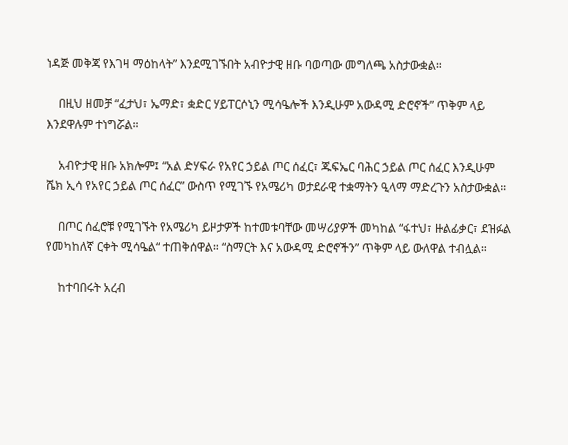ነዳጅ መቅጃ የእገዛ ማዕከላት” እንደሚገኙበት አብዮታዊ ዘቡ ባወጣው መግለጫ አስታውቋል።

    በዚህ ዘመቻ “ፈታህ፣ ኤማድ፣ ቋድር ሃይፐርሶኒን ሚሳዔሎች እንዲሁም አውዳሚ ድሮኖች” ጥቅም ላይ እንደዋሉም ተነግሯል።

    አብዮታዊ ዘቡ አክሎም፤ “አል ድሃፍራ የአየር ኃይል ጦር ሰፈር፣ ጁፍኤር ባሕር ኃይል ጦር ሰፈር እንዲሁም ሼክ ኢሳ የአየር ኃይል ጦር ሰፈር” ውስጥ የሚገኙ የአሜሪካ ወታደራዊ ተቋማትን ዒላማ ማድረጉን አስታውቋል።

    በጦር ሰፈሮቹ የሚገኙት የአሜሪካ ይዞታዎች ከተመቱባቸው መሣሪያዎች መካከል “ፋተህ፣ ዙልፊቃር፣ ደዝፉል የመካከለኛ ርቀት ሚሳዔል“ ተጠቅሰዋል። “ስማርት እና አውዳሚ ድሮኖችን” ጥቅም ላይ ውለዋል ተብሏል።

    ከተባበሩት አረብ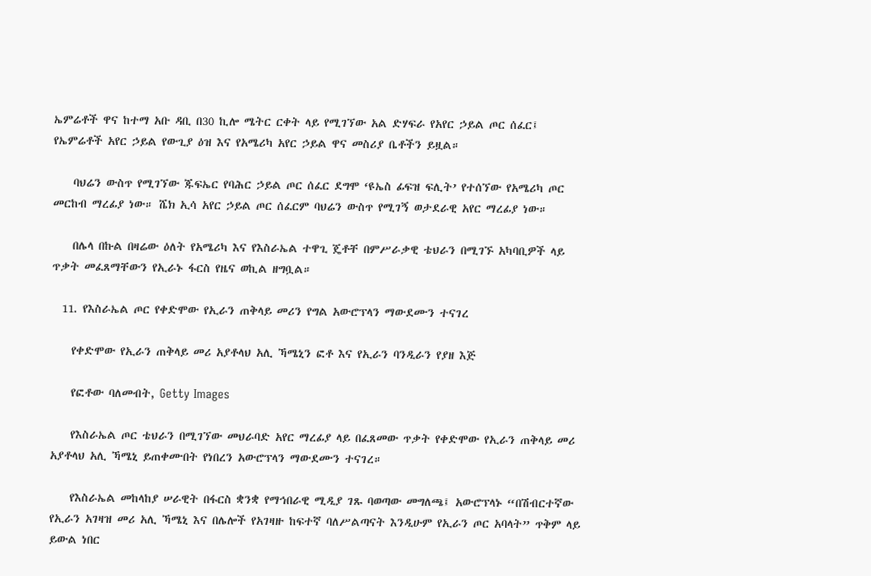ኤምሬቶች ዋና ከተማ አቡ ዳቢ በ30 ኪሎ ሜትር ርቀት ላይ የሚገኘው አል ድሃፍራ የአየር ኃይል ጦር ሰፈር፤ የኤምሬቶች አየር ኃይል የውጊያ ዕዝ እና የአሜሪካ አየር ኃይል ዋና መስሪያ ቤቶችን ይዟል።

    ባህሬን ውስጥ የሚገኘው ጁፍኤር የባሕር ኃይል ጦር ሰፈር ደግሞ ‘ዩኤስ ፊፍዝ ፍሊት’ የተሰኘው የአሜሪካ ጦር መርከብ ማረፊያ ነው። ሼክ ኢሳ አየር ኃይል ጦር ሰፈርም ባህሬን ውስጥ የሚገኝ ወታደራዊ አየር ማረፊያ ነው።

    በሌላ በኩል በዛሬው ዕለት የአሜሪካ እና የእስራኤል ተዋጊ ጄቶቸ በምሥራቃዊ ቴህራን በሚገኙ አካባቢዎች ላይ ጥቃት መፈጸማቸውን የኢራኑ ፋርስ የዜና ወኪል ዘግቧል።

  11. የእስራኤል ጦር የቀድሞው የኢራን ጠቅላይ መሪን የግል አውሮፕላን ማውደሙን ተናገረ

    የቀድሞው የኢራን ጠቅላይ መሪ አያቶላህ አሊ ኻሜኒን ፎቶ እና የኢራን ባንዲራን የያዘ እጅ

    የፎቶው ባለመብት, Getty Images

    የእስራኤል ጦር ቴህራን በሚገኘው መህራባድ አየር ማረፊያ ላይ በፈጸመው ጥቃት የቀድሞው የኢራን ጠቅላይ መሪ አያቶላህ አሊ ኻሜኒ ይጠቀሙበት የነበረን አውሮፕላን ማውደሙን ተናገረ።

    የእስራኤል መከላከያ ሠራዊት በፋርስ ቋንቋ የማኅበራዊ ሚዲያ ገጹ ባወጣው መግለጫ፤ አውሮፕላኑ “በሽብርተኛው የኢራን አገዛዝ መሪ አሊ ኻሜኒ እና በሌሎች የአገዛዙ ከፍተኛ ባለሥልጣናት እንዲሁም የኢራን ጦር አባላት” ጥቅም ላይ ይውል ነበር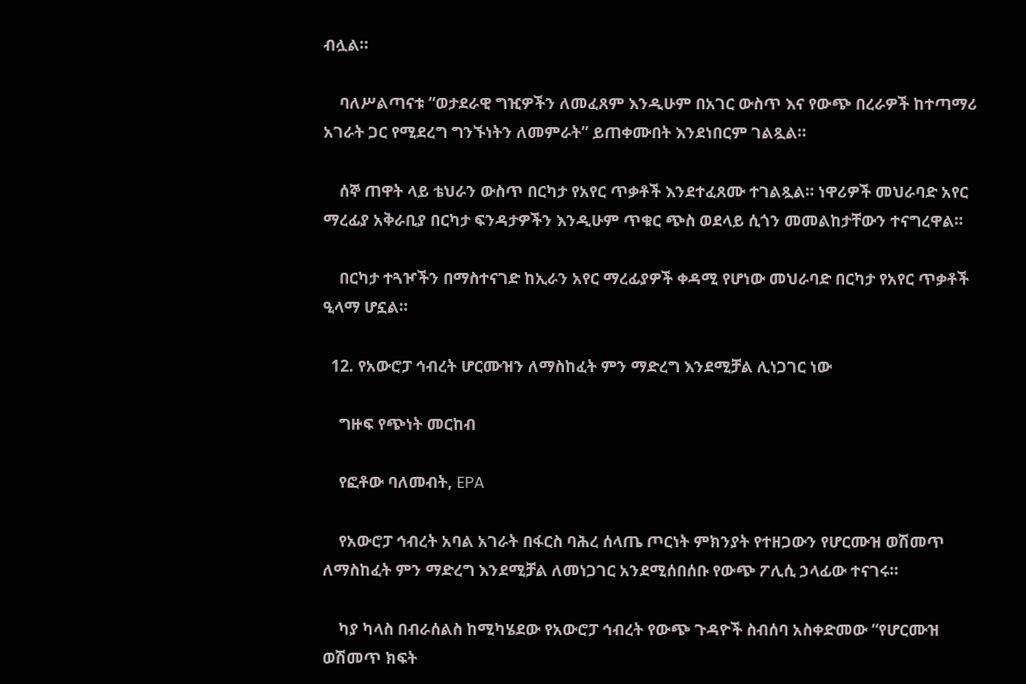ብሏል።

    ባለሥልጣናቱ “ወታደራዊ ግዢዎችን ለመፈጸም እንዲሁም በአገር ውስጥ እና የውጭ በረራዎች ከተጣማሪ አገራት ጋር የሚደረግ ግንኙነትን ለመምራት” ይጠቀሙበት እንደነበርም ገልጿል።

    ሰኞ ጠዋት ላይ ቴህራን ውስጥ በርካታ የአየር ጥቃቶች እንደተፈጸሙ ተገልጿል። ነዋሪዎች መህራባድ አየር ማረፊያ አቅራቢያ በርካታ ፍንዳታዎችን እንዲሁም ጥቁር ጭስ ወደላይ ሲጎን መመልከታቸውን ተናግረዋል።

    በርካታ ተጓዦችን በማስተናገድ ከኢራን አየር ማረፊያዎች ቀዳሚ የሆነው መህራባድ በርካታ የአየር ጥቃቶች ዒላማ ሆኗል።

  12. የአውሮፓ ኅብረት ሆርሙዝን ለማስከፈት ምን ማድረግ እንደሚቻል ሊነጋገር ነው

    ግዙፍ የጭነት መርከብ

    የፎቶው ባለመብት, EPA

    የአውሮፓ ኅብረት አባል አገራት በፋርስ ባሕረ ሰላጤ ጦርነት ምክንያት የተዘጋውን የሆርሙዝ ወሽመጥ ለማስከፈት ምን ማድረግ እንደሚቻል ለመነጋገር አንደሚሰበሰቡ የውጭ ፖሊሲ ኃላፊው ተናገሩ።

    ካያ ካላስ በብራሰልስ ከሚካሄደው የአውሮፓ ኅብረት የውጭ ጉዳዮች ስብሰባ አስቀድመው “የሆርሙዝ ወሽመጥ ክፍት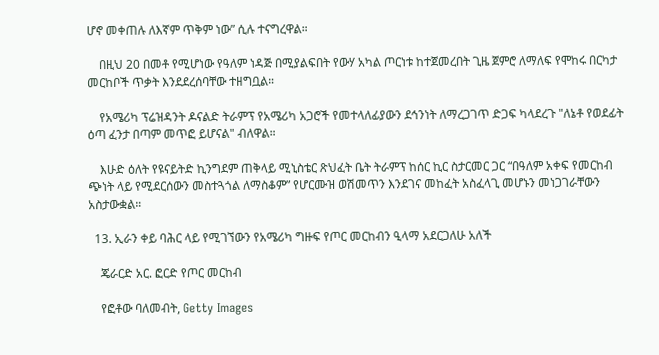ሆኖ መቀጠሉ ለእኛም ጥቅም ነው” ሲሉ ተናግረዋል።

    በዚህ 20 በመቶ የሚሆነው የዓለም ነዳጅ በሚያልፍበት የውሃ አካል ጦርነቱ ከተጀመረበት ጊዜ ጀምሮ ለማለፍ የሞከሩ በርካታ መርከቦች ጥቃት እንደደረሰባቸው ተዘግቧል።

    የአሜሪካ ፕሬዝዳንት ዶናልድ ትራምፕ የአሜሪካ አጋሮች የመተላለፊያውን ደኅንነት ለማረጋገጥ ድጋፍ ካላደረጉ "ለኔቶ የወደፊት ዕጣ ፈንታ በጣም መጥፎ ይሆናል" ብለዋል።

    እሁድ ዕለት የዩናይትድ ኪንግደም ጠቅላይ ሚኒስቴር ጽህፈት ቤት ትራምፕ ከሰር ኪር ስታርመር ጋር “በዓለም አቀፍ የመርከብ ጭነት ላይ የሚደርሰውን መስተጓጎል ለማስቆም” የሆርሙዝ ወሽመጥን እንደገና መከፈት አስፈላጊ መሆኑን መነጋገራቸውን አስታውቋል።

  13. ኢራን ቀይ ባሕር ላይ የሚገኘውን የአሜሪካ ግዙፍ የጦር መርከብን ዒላማ አደርጋለሁ አለች

    ጄራርድ አር. ፎርድ የጦር መርከብ

    የፎቶው ባለመብት, Getty Images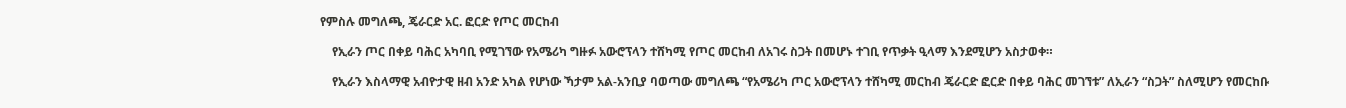የምስሉ መግለጫ, ጄራርድ አር. ፎርድ የጦር መርከብ

    የኢራን ጦር በቀይ ባሕር አካባቢ የሚገኘው የአሜሪካ ግዙፉ አውሮፕላን ተሸካሚ የጦር መርከብ ለአገሩ ስጋት በመሆኑ ተገቢ የጥቃት ዒላማ እንደሚሆን አስታወቀ።

    የኢራን እስላማዊ አብዮታዊ ዘብ አንድ አካል የሆነው ኻታም አል-አንቢያ ባወጣው መግለጫ “የአሜሪካ ጦር አውሮፕላን ተሸካሚ መርከብ ጄራርድ ፎርድ በቀይ ባሕር መገኘቱ” ለኢራን “ስጋት” ስለሚሆን የመርከቡ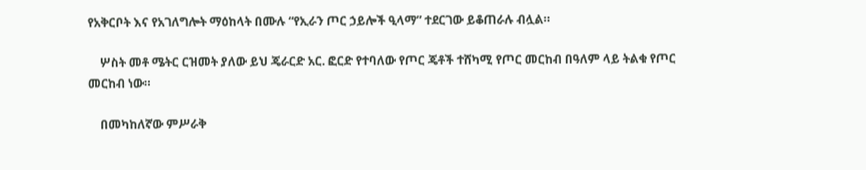የአቅርቦት እና የአገለግሎት ማዕከላት በሙሉ “የኢራን ጦር ኃይሎች ዒላማ” ተደርገው ይቆጠራሉ ብሏል።

    ሦስት መቶ ሜትር ርዝመት ያለው ይህ ጄራርድ አር. ፎርድ የተባለው የጦር ጄቶች ተሸካሚ የጦር መርከብ በዓለም ላይ ትልቁ የጦር መርከብ ነው።

    በመካከለኛው ምሥራቅ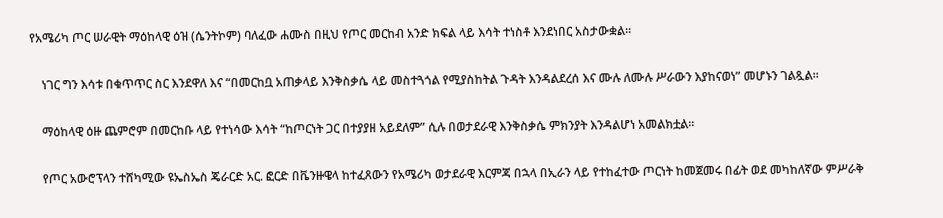የአሜሪካ ጦር ሠራዊት ማዕከላዊ ዕዝ (ሴንትኮም) ባለፈው ሐሙስ በዚህ የጦር መርከብ አንድ ክፍል ላይ እሳት ተነስቶ እንደነበር አስታውቋል።

    ነገር ግን እሳቱ በቁጥጥር ስር እንደዋለ እና “በመርከቧ አጠቃላይ እንቅስቃሴ ላይ መስተጓጎል የሚያስከትል ጉዳት እንዳልደረሰ እና ሙሉ ለሙሉ ሥራውን እያከናወነ” መሆኑን ገልጿል።

    ማዕከላዊ ዕዙ ጨምሮም በመርከቡ ላይ የተነሳው እሳት “ከጦርነት ጋር በተያያዘ አይደለም” ሲሉ በወታደራዊ እንቅስቃሴ ምክንያት እንዳልሆነ አመልክቷል።

    የጦር አውሮፕላን ተሸካሚው ዩኤስኤስ ጄራርድ አር. ፎርድ በቬንዙዌላ ከተፈጸውን የአሜሪካ ወታደራዊ እርምጃ በኋላ በኢራን ላይ የተከፈተው ጦርነት ከመጀመሩ በፊት ወደ መካከለኛው ምሥራቅ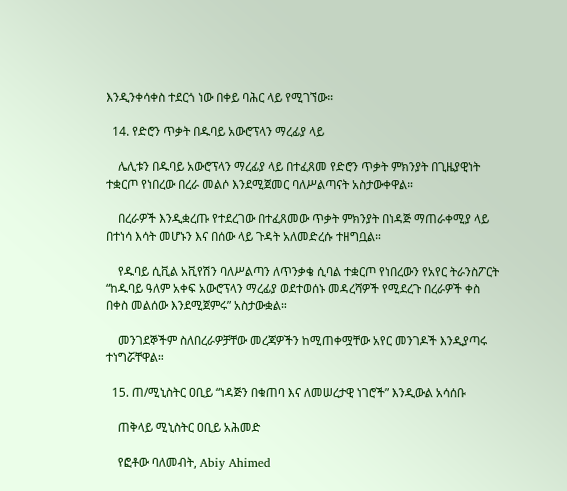እንዲንቀሳቀስ ተደርጎ ነው በቀይ ባሕር ላይ የሚገኘው።

  14. የድሮን ጥቃት በዱባይ አውሮፕላን ማረፊያ ላይ

    ሌሊቱን በዱባይ አውሮፕላን ማረፊያ ላይ በተፈጸመ የድሮን ጥቃት ምክንያት በጊዜያዊነት ተቋርጦ የነበረው በረራ መልሶ እንደሚጀመር ባለሥልጣናት አስታውቀዋል።

    በረራዎች እንዲቋረጡ የተደረገው በተፈጸመው ጥቃት ምክንያት በነዳጅ ማጠራቀሚያ ላይ በተነሳ እሳት መሆኑን እና በሰው ላይ ጉዳት አለመድረሱ ተዘግቧል።

    የዱባይ ሲቪል አቪየሽን ባለሥልጣን ለጥንቃቄ ሲባል ተቋርጦ የነበረውን የአየር ትራንስፖርት “ከዱባይ ዓለም አቀፍ አውሮፕላን ማረፊያ ወደተወሰኑ መዳረሻዎች የሚደረጉ በረራዎች ቀስ በቀስ መልሰው እንደሚጀምሩ” አስታውቋል።

    መንገደኞችም ስለበረራዎቻቸው መረጃዎችን ከሚጠቀሟቸው አየር መንገዶች እንዲያጣሩ ተነግሯቸዋል።

  15. ጠ/ሚኒስትር ዐቢይ “ነዳጅን በቁጠባ እና ለመሠረታዊ ነገሮች” እንዲውል አሳሰቡ

    ጠቅላይ ሚኒስትር ዐቢይ አሕመድ

    የፎቶው ባለመብት, Abiy Ahimed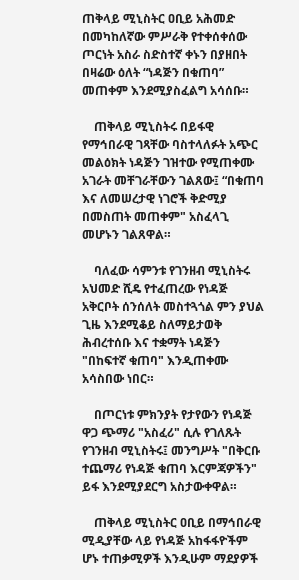ጠቅላይ ሚኒስትር ዐቢይ አሕመድ በመካከለኛው ምሥራቅ የተቀሰቀሰው ጦርነት አስራ ስድስተኛ ቀኑን በያዘበት በዛሬው ዕለት “ነዳጅን በቁጠባ” መጠቀም እንደሚያስፈልግ አሳሰቡ።

    ጠቅላይ ሚኒስትሩ በይፋዊ የማኅበራዊ ገጻቸው ባስተላለፉት አጭር መልዕክት ነዳጅን ገዝተው የሚጠቀሙ አገራት መቸገራቸውን ገልጸው፤ “በቁጠባ እና ለመሠረታዊ ነገሮች ቅድሚያ በመስጠት መጠቀም" አስፈላጊ መሆኑን ገልጸዋል።

    ባለፈው ሳምንቱ የገንዘብ ሚኒስትሩ አህመድ ሺዴ የተፈጠረው የነዳጅ አቅርቦት ሰንሰለት መስተጓጎል ምን ያህል ጊዜ እንደሚቆይ ስለማይታወቅ ሕብረተሰቡ እና ተቋማት ነዳጅን "በከፍተኛ ቁጠባ" እንዲጠቀሙ አሳስበው ነበር።

    በጦርነቱ ምክንያት የታየውን የነዳጅ ዋጋ ጭማሪ "አስፈሪ" ሲሉ የገለጹት የገንዘብ ሚኒስትሩ፤ መንግሥት "በቅርቡ ተጨማሪ የነዳጅ ቁጠባ እርምጃዎችን" ይፋ እንደሚያደርግ አስታውቀዋል።

    ጠቅላይ ሚኒስትር ዐቢይ በማኅበራዊ ሚዲያቸው ላይ የነዳጅ አከፋፋዮችም ሆኑ ተጠቃሚዎች እንዲሁም ማደያዎች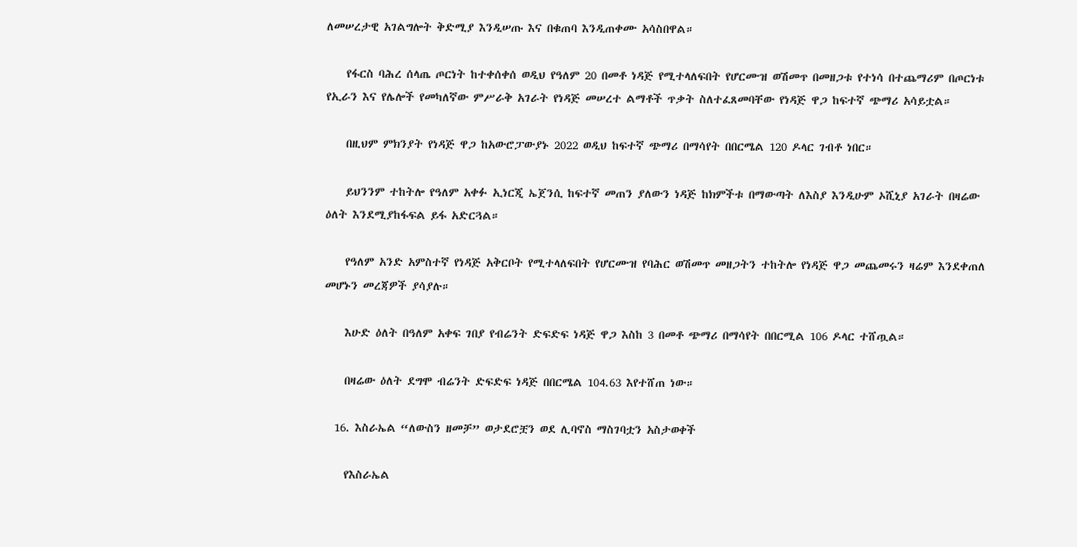ለመሠረታዊ አገልግሎት ቅድሚያ እንዲሠጡ እና በቁጠባ እንዲጠቀሙ አሳስበዋል።

    የፋርስ ባሕረ ሰላጤ ጦርነት ከተቀሰቀሰ ወዲህ የዓለም 20 በመቶ ነዳጅ የሚተላለፍበት የሆርሙዝ ወሽመጥ በመዘጋቱ የተነሳ በተጨማሪም በጦርነቱ የኢራን እና የሌሎች የመካለኛው ምሥራቅ አገራት የነዳጅ መሠረተ ልማቶች ጥቃት ስለተፈጸመባቸው የነዳጅ ዋጋ ከፍተኛ ጭማሪ አሳይቷል።

    በዚህም ምክንያት የነዳጅ ዋጋ ከአውሮፓውያኑ 2022 ወዲህ ከፍተኛ ጭማሪ በማሳየት በበርሜል 120 ዶላር ገብቶ ነበር።

    ይህንንም ተከትሎ የዓለም አቀፉ ኢነርጂ ኤጀንሲ ከፍተኛ መጠን ያለውን ነዳጅ ከክምችቱ በማውጣት ለእስያ እንዲሁም ኦሺኒያ አገራት በዛሬው ዕለት እንደሚያከፋፍል ይፋ አድርጓል።

    የዓለም አንድ አምስተኛ የነዳጅ አቅርቦት የሚተላለፍበት የሆርሙዝ የባሕር ወሽመጥ መዘጋትን ተከትሎ የነዳጅ ዋጋ መጨመሩን ዛሬም እንደቀጠለ መሆኑን መረጃዎች ያሳያሉ።

    እሁድ ዕለት በዓለም አቀፍ ገበያ የብሬንት ድፍድፍ ነዳጅ ዋጋ እስከ 3 በመቶ ጭማሪ በማሳየት በበርሚል 106 ዶላር ተሸጧል።

    በዛሬው ዕለት ደግሞ ብሬንት ድፍድፍ ነዳጅ በበርሜል 104.63 እየተሸጠ ነው።

  16. እስራኤል “ለውስን ዘመቻ” ወታደሮቿን ወደ ሊባኖስ ማስገባቷን አስታወቀች

    የእስራኤል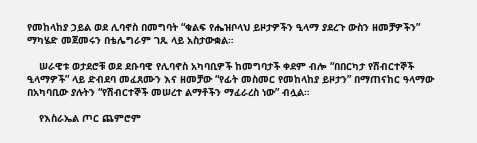የመከላከያ ኃይል ወደ ሊባኖስ በመግባት “ቁልፍ የሔዝቦላህ ይዞታዎችን ዒላማ ያደረጉ ውስን ዘመቻዎችን” ማካሄድ መጀመሩን በቴሌግራም ገጹ ላይ አስታውቋል።

    ሠራዊቱ ወታደሮቹ ወደ ደቡባዊ የሊባኖስ አካባቢዎች ከመግባታች ቀደም ብሎ “በበርካታ የሽብርተኞች ዒላማዎች” ላይ ድብደባ መፈጸሙን እና ዘመቻው “የፊት መስመር የመከላከያ ይዞታን” በማጠናከር ዓላማው በአካባቢው ያሉትን “የሽብርተኞች መሠረተ ልማቶችን ማፈራረስ ነው” ብሏል።

    የእስራኤል ጦር ጨምሮም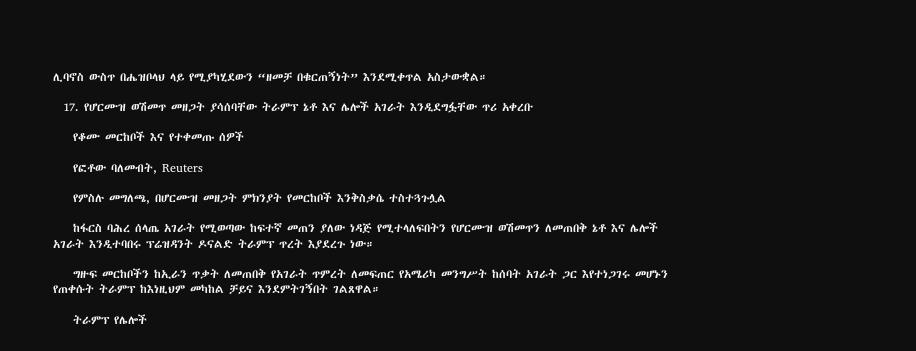ሊባኖስ ውስጥ በሔዝቦላህ ላይ የሚያካሂደውን “ዘመቻ በቁርጠኝነት” እንደሚቀጥል አስታውቋል።

  17. የሆርሙዝ ወሽመጥ መዘጋት ያሳሰባቸው ትራምፕ ኔቶ እና ሌሎች አገራት እንዲደግፏቸው ጥሪ አቀረቡ

    የቆሙ መርከቦች እና የተቀመጡ ሰዎች

    የፎቶው ባለመብት, Reuters

    የምስሉ መግለጫ, በሆርሙዝ መዘጋት ምክንያት የመርከቦች እንቅስቃሴ ተስተጓጉሏል

    ከፋርስ ባሕረ ሰላጤ አገራት የሚወጣው ከፍተኛ መጠን ያለው ነዳጅ የሚተላለፍበትን የሆርሙዝ ወሽመጥን ለመጠበቅ ኔቶ እና ሌሎች አገራት እንዲተባበሩ ፕሬዝዳንት ዶናልድ ትራምፕ ጥረት እያደረጉ ነው።

    ግዙፍ መርከቦችን ከኢራን ጥቃት ለመጠበቅ የአገራት ጥምረት ለመፍጠር የአሜሪካ መንግሥት ከሰባት አገራት ጋር እየተነጋገሩ መሆኑን የጠቀሱት ትራምፕ ከእነዚህም መካከል ቻይና እንደምትገኝበት ገልጸዋል።

    ትራምፕ የሌሎች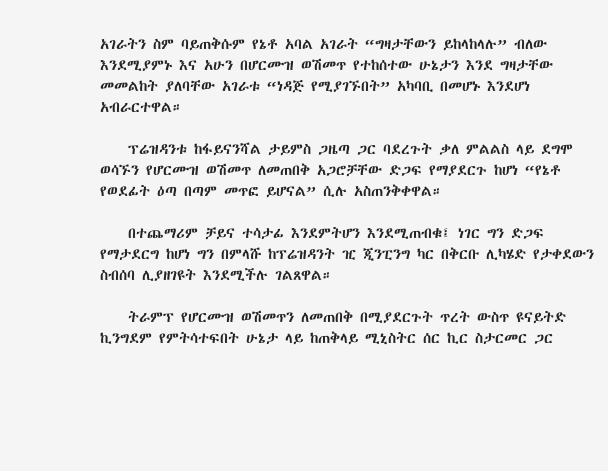አገራትን ስም ባይጠቅሱም የኔቶ አባል አገራት “ግዛታቸውን ይከላከላሉ” ብለው እንደሚያምኑ እና አሁን በሆርሙዝ ወሽመጥ የተከሰተው ሁኔታን እንደ ግዛታቸው መመልከት ያለባቸው አገራቱ “ነዳጅ የሚያገኙበት” አካባቢ በመሆኑ እንደሆነ አብራርተዋል።

    ፕሬዝዳንቱ ከፋይናንሻል ታይምስ ጋዜጣ ጋር ባደረጉት ቃለ ምልልስ ላይ ደግሞ ወሳኙን የሆርሙዝ ወሽመጥ ለመጠበቅ አጋሮቻቸው ድጋፍ የማያደርጉ ከሆነ “የኔቶ የወደፊት ዕጣ በጣም መጥፎ ይሆናል” ሲሉ አስጠንቅቀዋል።

    በተጨማሪም ቻይና ተሳታፊ እንደምትሆን እንደሚጠብቁ፤ ነገር ግን ድጋፍ የማታደርግ ከሆነ ግን በምላሹ ከፕሬዝዳንት ዢ ጂንፒንግ ካር በቅርቡ ሊካሄድ የታቀደውን ስብሰባ ሊያዘገዩት እንደሚችሉ ገልጸዋል።

    ትራምፕ የሆርሙዝ ወሽመጥን ለመጠበቅ በሚያደርጉት ጥረት ውስጥ ዩናይትድ ኪንግደም የምትሳተፍበት ሁኔታ ላይ ከጠቅላይ ሚኒስትር ሰር ኪር ስታርመር ጋር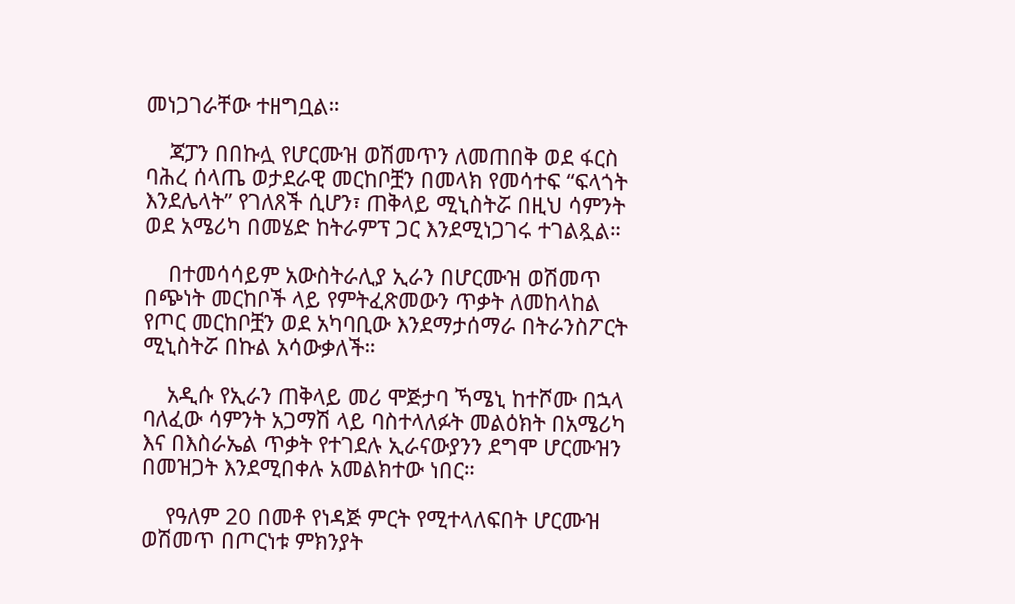መነጋገራቸው ተዘግቧል።

    ጃፓን በበኩሏ የሆርሙዝ ወሽመጥን ለመጠበቅ ወደ ፋርስ ባሕረ ሰላጤ ወታደራዊ መርከቦቿን በመላክ የመሳተፍ “ፍላጎት እንደሌላት” የገለጸች ሲሆን፣ ጠቅላይ ሚኒስትሯ በዚህ ሳምንት ወደ አሜሪካ በመሄድ ከትራምፕ ጋር እንደሚነጋገሩ ተገልጿል።

    በተመሳሳይም አውስትራሊያ ኢራን በሆርሙዝ ወሽመጥ በጭነት መርከቦች ላይ የምትፈጽመውን ጥቃት ለመከላከል የጦር መርከቦቿን ወደ አካባቢው እንደማታሰማራ በትራንስፖርት ሚኒስትሯ በኩል አሳውቃለች።

    አዲሱ የኢራን ጠቅላይ መሪ ሞጅታባ ኻሜኒ ከተሾሙ በኋላ ባለፈው ሳምንት አጋማሽ ላይ ባስተላለፉት መልዕክት በአሜሪካ እና በእስራኤል ጥቃት የተገደሉ ኢራናውያንን ደግሞ ሆርሙዝን በመዝጋት እንደሚበቀሉ አመልክተው ነበር።

    የዓለም 20 በመቶ የነዳጅ ምርት የሚተላለፍበት ሆርሙዝ ወሽመጥ በጦርነቱ ምክንያት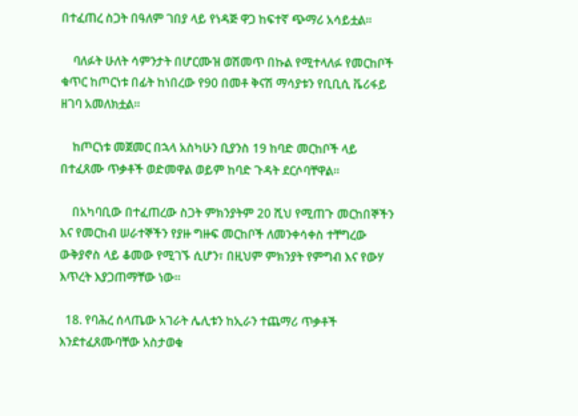በተፈጠረ ስጋት በዓለም ገበያ ላይ የነዳጅ ዋጋ ከፍተኛ ጭማሪ አሳይቷል።

    ባለፉት ሁለት ሳምንታት በሆርሙዝ ወሽመጥ በኩል የሚተላለፉ የመርከቦች ቁጥር ከጦርነቱ በፊት ከነበረው የ90 በመቶ ቅናሽ ማሳያቱን የቢቢሲ ቬሪፋይ ዘገባ አመለክቷል።

    ከጦርነቱ መጀመር በኋላ አስካሁን ቢያንስ 19 ከባድ መርከቦች ላይ በተፈጸሙ ጥቃቶች ወድመዋል ወይም ከባድ ጉዳት ደርሶባቸዋል።

    በአካባቢው በተፈጠረው ስጋት ምክንያትም 20 ሺህ የሚጠጉ መርከበኞችን እና የመርከብ ሠራተኞችን የያዙ ግዙፍ መርከቦች ለመንቀሳቀስ ተቸግረው ውቅያኖስ ላይ ቆመው የሚገኙ ሲሆን፣ በዚህም ምክንያት የምግብ እና የውሃ እጥረት እያጋጠማቸው ነው።

  18. የባሕረ ሰላጤው አገራት ሌሊቱን ከኢራን ተጨማሪ ጥቃቶች እንደተፈጸሙባቸው አስታወቁ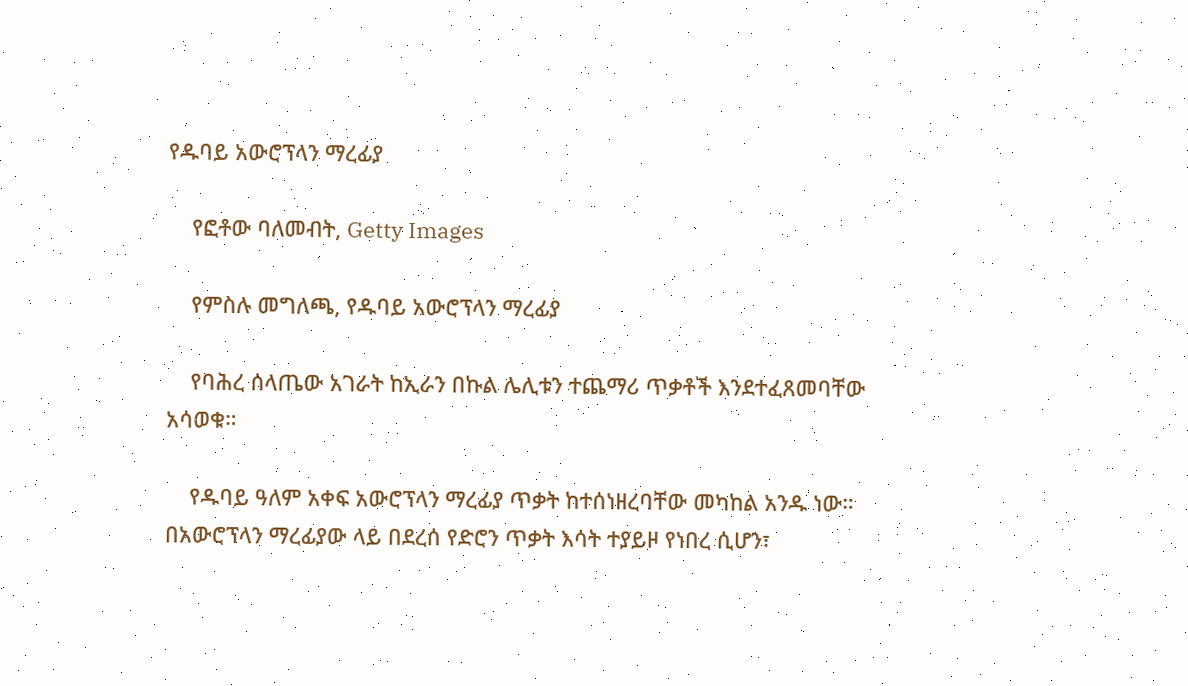የዱባይ አውሮፕላን ማረፊያ

    የፎቶው ባለመብት, Getty Images

    የምስሉ መግለጫ, የዱባይ አውሮፕላን ማረፊያ

    የባሕረ ሰላጤው አገራት ከኢራን በኩል ሌሊቱን ተጨማሪ ጥቃቶች እንደተፈጸመባቸው አሳወቁ።

    የዱባይ ዓለም አቀፍ አውሮፕላን ማረፊያ ጥቃት ከተሰነዘረባቸው መካከል አንዱ ነው። በአውሮፕላን ማረፊያው ላይ በደረሰ የድሮን ጥቃት እሳት ተያይዞ የነበረ ሲሆን፣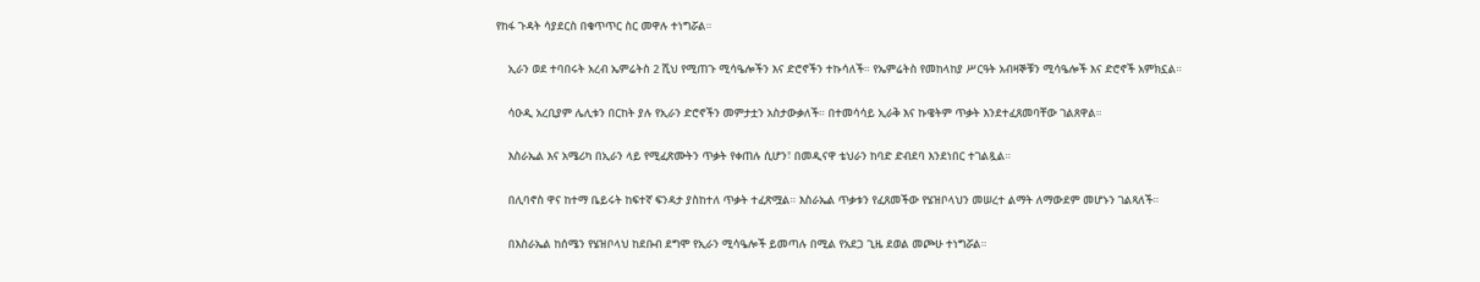የከፋ ጉዳት ሳያደርስ በቁጥጥር ስር መዋሉ ተነግሯል።

    ኢራን ወደ ተባበሩት አረብ ኤምሬትስ 2 ሺህ የሚጠጉ ሚሳዔሎችን እና ድሮኖችን ተኩሳለች። የኤምሬትስ የመከላከያ ሥርዓት አብዛኞቹን ሚሳዔሎች እና ድሮኖች አምክኗል።

    ሳዑዲ አረቢያም ሌሊቱን በርከት ያሉ የኢራን ድሮኖችን መምታቷን አስታውቃለች። በተመሳሳይ ኢራቅ እና ኩዌትም ጥቃት እንደተፈጸመባቸው ገልጸዋል።

    እስራኤል እና አሜሪካ በኢራን ላይ የሚፈጽሙትን ጥቃት የቀጠሉ ሲሆን፣ በመዲናዋ ቴህራን ከባድ ድብደባ እንደነበር ተገልጿል።

    በሊባኖስ ዋና ከተማ ቤይሩት ከፍተኛ ፍንዳታ ያስከተለ ጥቃት ተፈጽሟል። እስራኤል ጥቃቱን የፈጸመችው የሄዝቦላህን መሠረተ ልማት ለማውደም መሆኑን ገልጻለች።

    በእስራኤል ከሰሜን የሄዝቦላህ ከደቡብ ደግሞ የኢራን ሚሳዔሎች ይመጣሉ በሚል የአደጋ ጊዜ ደወል መጮሁ ተነግሯል።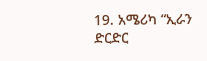19. አሜሪካ “ኢራን ድርድር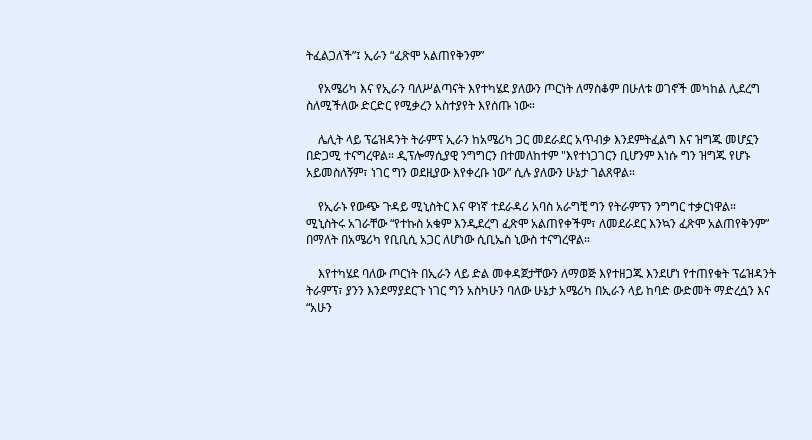ትፈልጋለች”፤ ኢራን “ፈጽሞ አልጠየቅንም”

    የአሜሪካ እና የኢራን ባለሥልጣናት እየተካሄደ ያለውን ጦርነት ለማስቆም በሁለቱ ወገኖች መካከል ሊደረግ ስለሚችለው ድርድር የሚቃረን አስተያየት እየሰጡ ነው።

    ሌሊት ላይ ፕሬዝዳንት ትራምፕ ኢራን ከአሜሪካ ጋር መደራደር አጥብቃ እንደምትፈልግ እና ዝግጁ መሆኗን በድጋሚ ተናግረዋል። ዲፕሎማሲያዊ ንግግርን በተመለከተም "እየተነጋገርን ቢሆንም እነሱ ግን ዝግጁ የሆኑ አይመስለኝም፣ ነገር ግን ወደዚያው እየቀረቡ ነው” ሲሉ ያለውን ሁኔታ ገልጸዋል።

    የኢራኑ የውጭ ጉዳይ ሚኒስትር እና ዋነኛ ተደራዳሪ አባስ አራግቺ ግን የትራምፕን ንግግር ተቃርነዋል። ሚኒስትሩ አገራቸው “የተኩስ አቁም እንዲደረግ ፈጽሞ አልጠየቀችም፣ ለመደራደር እንኳን ፈጽሞ አልጠየቅንም” በማለት በአሜሪካ የቢቢሲ አጋር ለሆነው ሲቢኤስ ኒውስ ተናግረዋል።

    እየተካሄደ ባለው ጦርነት በኢራን ላይ ድል መቀዳጀታቸውን ለማወጅ እየተዘጋጁ እንደሆነ የተጠየቁት ፕሬዝዳንት ትራምፕ፣ ያንን እንደማያደርጉ ነገር ግን አስካሁን ባለው ሁኔታ አሜሪካ በኢራን ላይ ከባድ ውድመት ማድረሷን እና “አሁን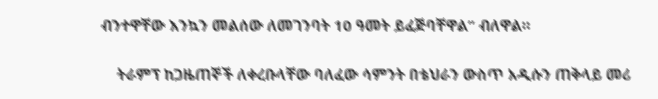ብንተዋቸው እንኳን መልሰው ለመገንባት 10 ዓመት ይፈጅባቸዋል” ብለዋል።

    ትራምፕ ከጋዜጠኞች ለቀረቡላቸው ባለፈው ሳምንት በቴህራን ውስጥ አዲሱን ጠቅላይ መሪ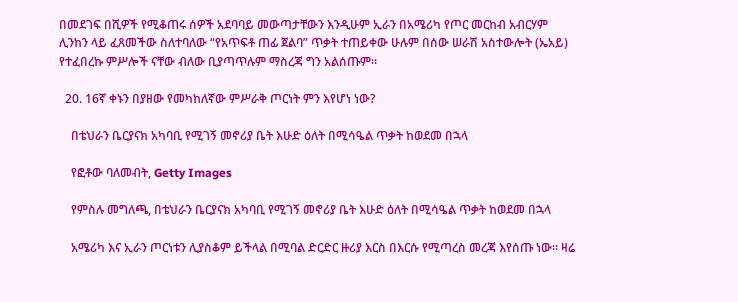በመደገፍ በሺዎች የሚቆጠሩ ሰዎች አደባባይ መውጣታቸውን እንዲሁም ኢራን በአሜሪካ የጦር መርከብ አብርሃም ሊንከን ላይ ፈጸመችው ስለተባለው “የአጥፍቶ ጠፊ ጀልባ” ጥቃት ተጠይቀው ሁሉም በሰው ሠራሽ አስተውሎት (ኤአይ) የተፈበረኩ ምሥሎች ናቸው ብለው ቢያጣጥሉም ማስረጃ ግን አልሰጡም።

  20. 16ኛ ቀኑን በያዘው የመካከለኛው ምሥራቅ ጦርነት ምን እየሆነ ነው?

    በቴህራን ቤርያናክ አካባቢ የሚገኝ መኖሪያ ቤት እሁድ ዕለት በሚሳዔል ጥቃት ከወደመ በኋላ

    የፎቶው ባለመብት, Getty Images

    የምስሉ መግለጫ, በቴህራን ቤርያናክ አካባቢ የሚገኝ መኖሪያ ቤት እሁድ ዕለት በሚሳዔል ጥቃት ከወደመ በኋላ

    አሜሪካ እና ኢራን ጦርነቱን ሊያስቆም ይችላል በሚባል ድርድር ዙሪያ እርስ በእርሱ የሚጣረስ መረጃ እየሰጡ ነው። ዛሬ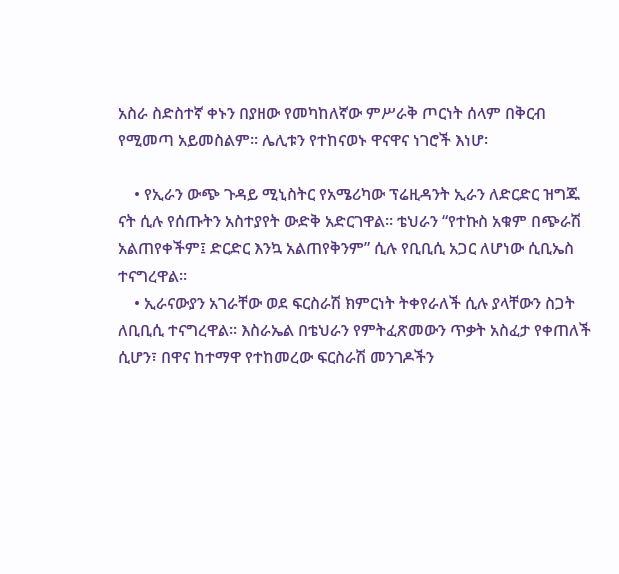አስራ ስድስተኛ ቀኑን በያዘው የመካከለኛው ምሥራቅ ጦርነት ሰላም በቅርብ የሚመጣ አይመስልም። ሌሊቱን የተከናወኑ ዋናዋና ነገሮች እነሆ፡

    • የኢራን ውጭ ጉዳይ ሚኒስትር የአሜሪካው ፕሬዚዳንት ኢራን ለድርድር ዝግጁ ናት ሲሉ የሰጡትን አስተያየት ውድቅ አድርገዋል። ቴህራን “የተኩስ አቁም በጭራሽ አልጠየቀችም፤ ድርድር እንኳ አልጠየቅንም” ሲሉ የቢቢሲ አጋር ለሆነው ሲቢኤስ ተናግረዋል።
    • ኢራናውያን አገራቸው ወደ ፍርስራሽ ክምርነት ትቀየራለች ሲሉ ያላቸውን ስጋት ለቢቢሲ ተናግረዋል። እስራኤል በቴህራን የምትፈጽመውን ጥቃት አስፈታ የቀጠለች ሲሆን፣ በዋና ከተማዋ የተከመረው ፍርስራሽ መንገዶችን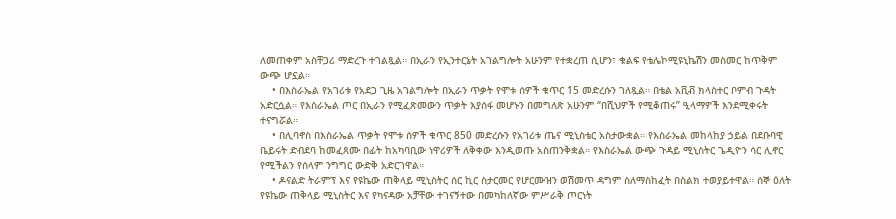ለመጠቀም አስቸጋሪ ማድረጉ ተገልጿል። በኢራን የኢንተርኔት አገልግሎት አሁንም የተቋረጠ ሲሆን፣ ቁልፍ የቴሌኮሚዩኒኬሽን መስመር ከጥቅም ውጭ ሆኗል።
    • በእስራኤል የአገሪቱ የአደጋ ጊዜ አገልግሎት በኢራን ጥቃት የሞቱ ሰዎች ቁጥር 15 መድረሱን ገለጿል። በቴል አቪቭ ክላስተር ቦምብ ጉዳት አድርሷል። የእስራኤል ጦር በኢራን የሚፈጽመውን ጥቃት እያሰፋ መሆኑን በመግለጽ አሁንም “በሺህዎች የሚቆጠሩ” ዒላማዎች እንደሚቀሩት ተናግሯል።
    • በሊባኖስ በእስራኤል ጥቃት የሞቱ ሰዎች ቁጥር 850 መድረሱን የአገሪቱ ጤና ሚኒስቴር አስታውቋል። የእስራኤል መከላከያ ኃይል በደቡባዊ ቤይሩት ድብደባ ከመፈጸሙ በፊት ከአካባቢው ነዋሪዎች ለቅቀው እንዲወጡ አስጠንቅቋል። የእስራኤል ውጭ ጉዳይ ሚኒስትር ጌዲዮን ሳር ሊኖር የሚችልን የሰላም ንግግር ውድቅ አድርገዋል።
    • ዶናልድ ትራምፕ እና የዩኬው ጠቅላይ ሚኒስትር ሰር ኪር ስታርመር የሆርሙዝን ወሽመጥ ዳግም ስለማስከፈት በስልክ ተወያይተዋል። ሰኞ ዕለት የዩኬው ጠቅላይ ሚኒስትር እና የካናዳው አቻቸው ተገናኝተው በመካከለኛው ምሥራቅ ጦርነት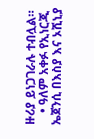ዙሪያ ይነጋገራሉ ተብሏል።
    • ዓለም አቀፉ የኢነርጂ ኤጀንሲ በእስያ እና ኦሺኒያ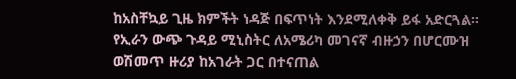ከአስቸኳይ ጊዜ ክምችት ነዳጅ በፍጥነት እንደሚለቀቅ ይፋ አድርጓል። የኢራን ውጭ ጉዳይ ሚኒስትር ለአሜሪካ መገናኛ ብዙኃን በሆርሙዝ ወሽመጥ ዙሪያ ከአገራት ጋር በተናጠል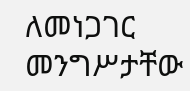ለመነጋገር መንግሥታቸው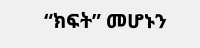“ክፍት” መሆኑን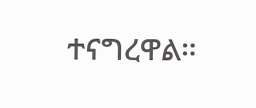ተናግረዋል።